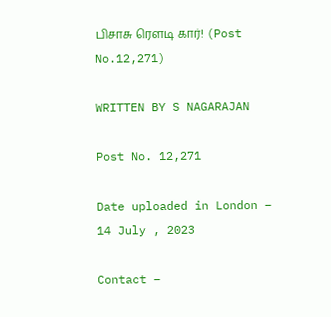பிசாசு ரௌடி கார்! (Post No.12,271)

WRITTEN BY S NAGARAJAN

Post No. 12,271

Date uploaded in London –  14 July , 2023

Contact –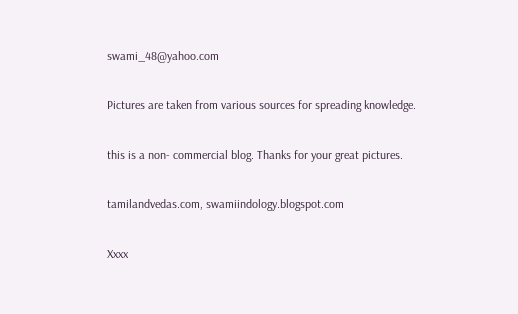swami_48@yahoo.com

Pictures are taken from various sources for spreading knowledge.

this is a non- commercial blog. Thanks for your great pictures.

tamilandvedas.com, swamiindology.blogspot.com

Xxxx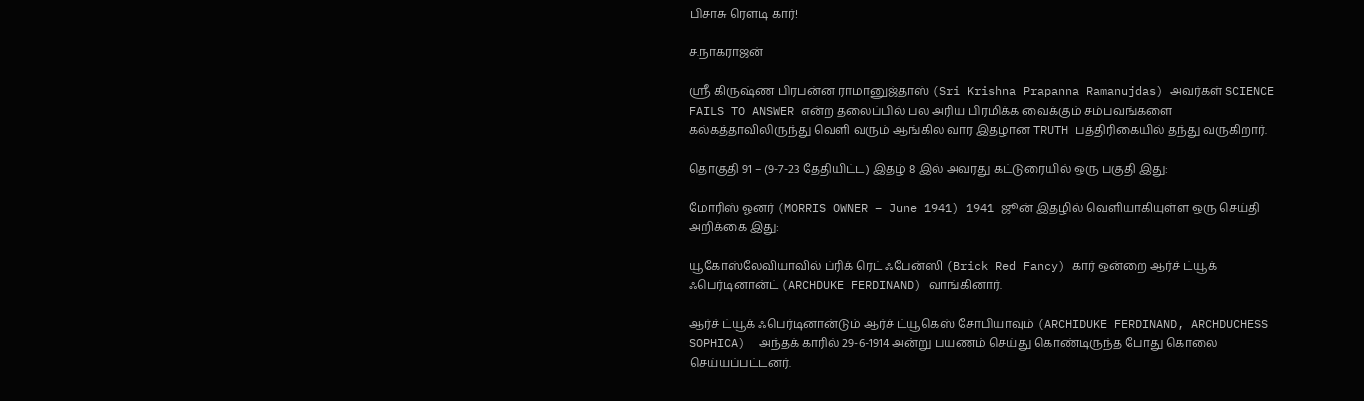பிசாசு ரௌடி கார்!

ச.நாகராஜன்

ஶ்ரீ கிருஷ்ண பிரபன்ன ராமானுஜ்தாஸ் (Sri Krishna Prapanna Ramanujdas) அவர்கள் SCIENCE FAILS TO ANSWER என்ற தலைப்பில் பல அரிய பிரமிக்க வைக்கும் சம்பவங்களை கல்கத்தாவிலிருந்து வெளி வரும் ஆங்கில வார இதழான TRUTH பத்திரிகையில் தந்து வருகிறார்.

தொகுதி 91 – (9-7-23 தேதியிட்ட) இதழ் 8 இல் அவரது கட்டுரையில் ஒரு பகுதி இது:

மோரிஸ் ஓனர் (MORRIS OWNER – June 1941) 1941 ஜூன் இதழில் வெளியாகியுள்ள ஒரு செய்தி அறிக்கை இது:

யூகோஸ்லேவியாவில் ப்ரிக் ரெட் ஃபேன்ஸி (Brick Red Fancy) கார் ஒன்றை ஆர்ச் ட்யூக் ஃபெர்டினான்ட் (ARCHDUKE FERDINAND) வாங்கினார்.

ஆர்ச் ட்யூக் ஃபெர்டினான்டும் ஆர்ச் ட்யூகெஸ் சோபியாவும் (ARCHIDUKE FERDINAND, ARCHDUCHESS SOPHICA)  அந்தக் காரில் 29-6-1914 அன்று பயணம் செய்து கொண்டிருந்த போது கொலை செய்யப்பட்டனர்.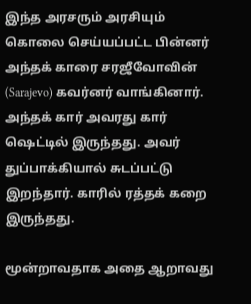இந்த அரசரும் அரசியும் கொலை செய்யப்பட்ட பின்னர் அந்தக் காரை சரஜீவோவின் (Sarajevo) கவர்னர் வாங்கினார். அந்தக் கார் அவரது கார் ஷெட்டில் இருந்தது. அவர் துப்பாக்கியால் சுடப்பட்டு இறந்தார். காரில் ரத்தக் கறை இருந்தது.

மூன்றாவதாக அதை ஆறாவது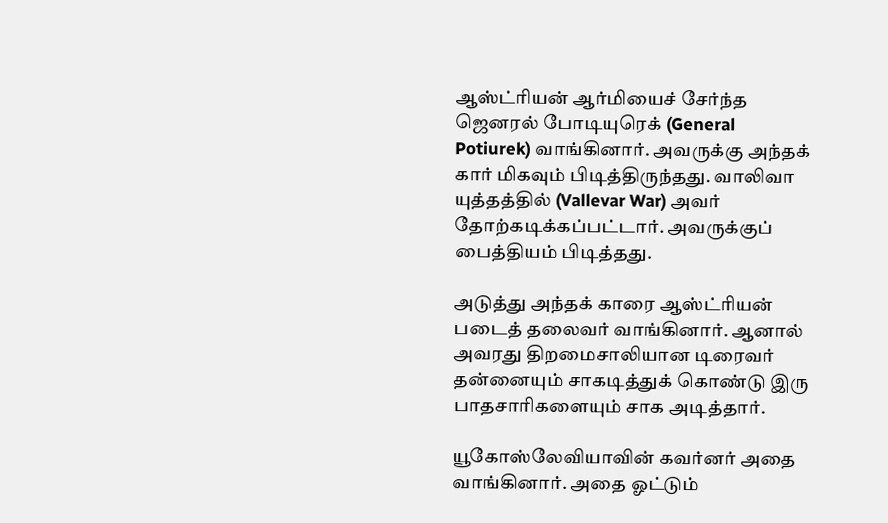ஆஸ்ட்ரியன் ஆர்மியைச் சேர்ந்த ஜெனரல் போடியுரெக் (General Potiurek) வாங்கினார். அவருக்கு அந்தக் கார் மிகவும் பிடித்திருந்தது. வாலிவா யுத்தத்தில் (Vallevar War) அவர் தோற்கடிக்கப்பட்டார். அவருக்குப் பைத்தியம் பிடித்தது.

அடுத்து அந்தக் காரை ஆஸ்ட்ரியன் படைத் தலைவர் வாங்கினார். ஆனால் அவரது திறமைசாலியான டிரைவர் தன்னையும் சாகடித்துக் கொண்டு இரு பாதசாரிகளையும் சாக அடித்தார்.

யூகோஸ்லேவியாவின் கவர்னர் அதை வாங்கினார். அதை ஓட்டும்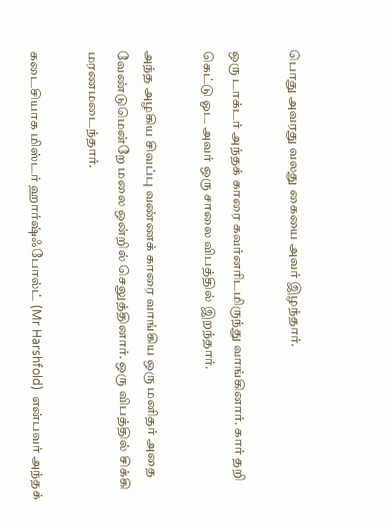பொது அவரது வலது கையை அவர் இழந்தார்.

ஒரு டாக்டர் அந்தக் காரை கவர்னரிடமிருந்து வாங்கினார். கார் தறி கெட்டு ஓட அவர் ஒரு சாலை விபத்தில் இறந்தார்.

அந்த அழகிய சிவப்பு வண்ணக் காரை வாங்கிய ஒரு மனிதர் அதை வேண்டுமென்றே மலை ஒன்றில் செலுத்தினார். ஒரு விபத்தில் சிக்கி மரணமடைந்தார்.

கடைசியாக மிஸ்டர் ஹார்ஷ்ஃபோல்ட் (Mr Harshfold)  என்பவர் அந்தக்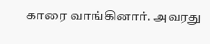காரை வாங்கினார். அவரது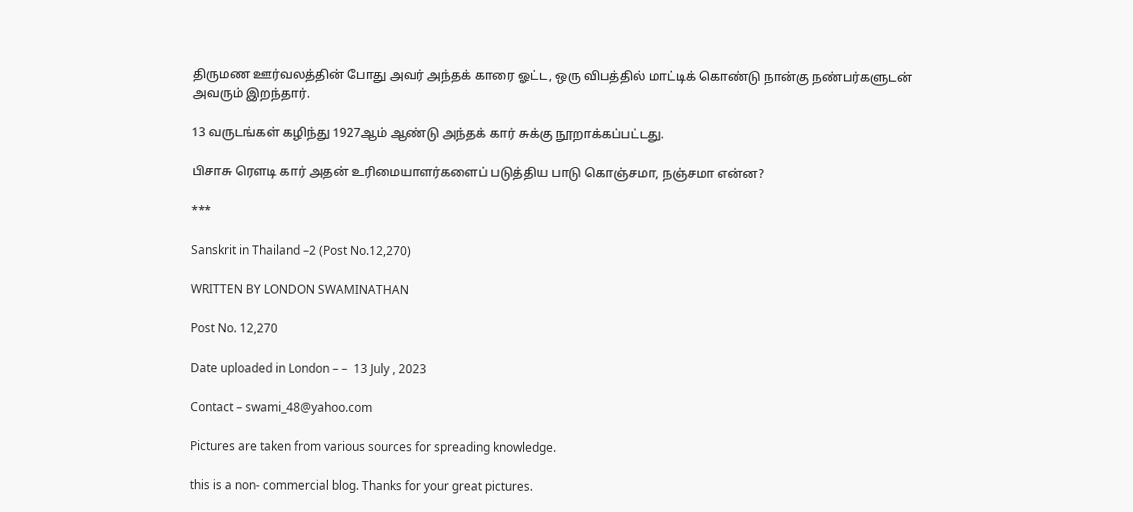திருமண ஊர்வலத்தின் போது அவர் அந்தக் காரை ஓட்ட, ஒரு விபத்தில் மாட்டிக் கொண்டு நான்கு நண்பர்களுடன் அவரும் இறந்தார்.

13 வருடங்கள் கழிந்து 1927ஆம் ஆண்டு அந்தக் கார் சுக்கு நூறாக்கப்பட்டது.

பிசாசு ரௌடி கார் அதன் உரிமையாளர்களைப் படுத்திய பாடு கொஞ்சமா, நஞ்சமா என்ன?

***

Sanskrit in Thailand –2 (Post No.12,270)

WRITTEN BY LONDON SWAMINATHAN

Post No. 12,270

Date uploaded in London – –  13 July , 2023

Contact – swami_48@yahoo.com

Pictures are taken from various sources for spreading knowledge.

this is a non- commercial blog. Thanks for your great pictures.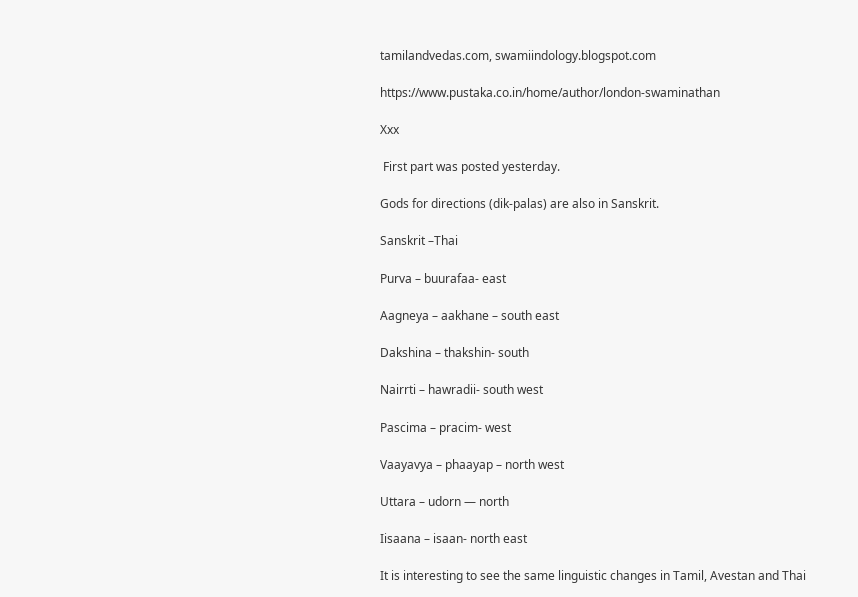tamilandvedas.com, swamiindology.blogspot.com

https://www.pustaka.co.in/home/author/london-swaminathan

Xxx

 First part was posted yesterday.

Gods for directions (dik-palas) are also in Sanskrit.

Sanskrit –Thai

Purva – buurafaa- east

Aagneya – aakhane – south east

Dakshina – thakshin- south

Nairrti – hawradii- south west

Pascima – pracim- west

Vaayavya – phaayap – north west

Uttara – udorn — north

Iisaana – isaan- north east

It is interesting to see the same linguistic changes in Tamil, Avestan and Thai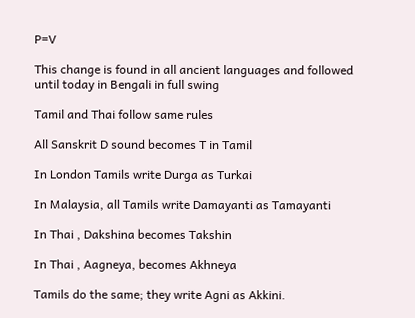P=V

This change is found in all ancient languages and followed until today in Bengali in full swing

Tamil and Thai follow same rules

All Sanskrit D sound becomes T in Tamil

In London Tamils write Durga as Turkai

In Malaysia, all Tamils write Damayanti as Tamayanti

In Thai , Dakshina becomes Takshin

In Thai , Aagneya, becomes Akhneya

Tamils do the same; they write Agni as Akkini.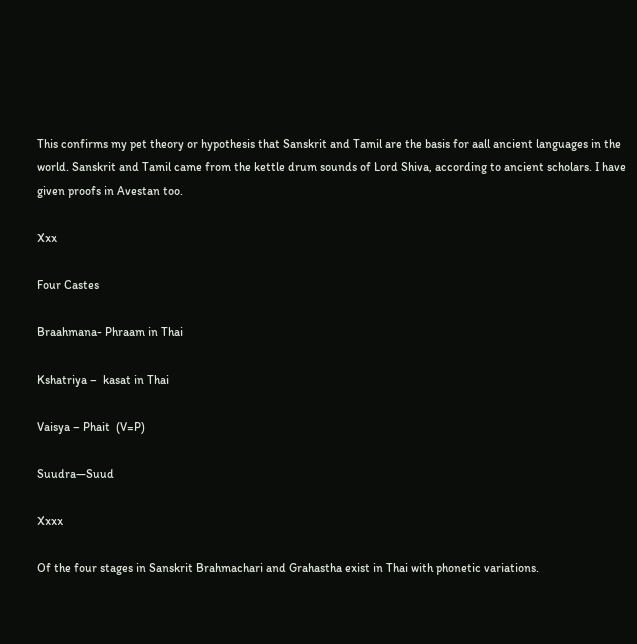This confirms my pet theory or hypothesis that Sanskrit and Tamil are the basis for aall ancient languages in the world. Sanskrit and Tamil came from the kettle drum sounds of Lord Shiva, according to ancient scholars. I have given proofs in Avestan too.

Xxx

Four Castes

Braahmana- Phraam in Thai

Kshatriya –  kasat in Thai

Vaisya – Phait  (V=P)

Suudra—Suud

Xxxx

Of the four stages in Sanskrit Brahmachari and Grahastha exist in Thai with phonetic variations.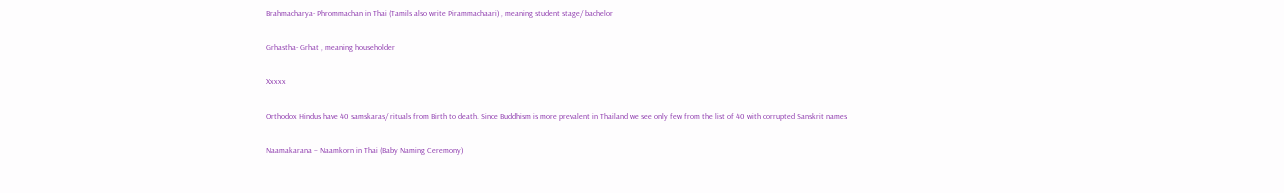Brahmacharya- Phrommachan in Thai (Tamils also write Pirammachaari) , meaning student stage/ bachelor

Grhastha- Grhat , meaning householder

Xxxxx

Orthodox Hindus have 40 samskaras/ rituals from Birth to death. Since Buddhism is more prevalent in Thailand we see only few from the list of 40 with corrupted Sanskrit names

Naamakarana – Naamkorn in Thai (Baby Naming Ceremony)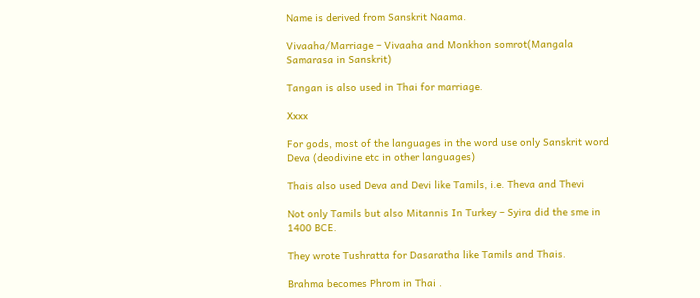Name is derived from Sanskrit Naama.

Vivaaha/Marriage – Vivaaha and Monkhon somrot(Mangala Samarasa in Sanskrit)

Tangan is also used in Thai for marriage.

Xxxx

For gods, most of the languages in the word use only Sanskrit word Deva (deodivine etc in other languages)

Thais also used Deva and Devi like Tamils, i.e. Theva and Thevi

Not only Tamils but also Mitannis In Turkey – Syira did the sme in 1400 BCE.

They wrote Tushratta for Dasaratha like Tamils and Thais.

Brahma becomes Phrom in Thai .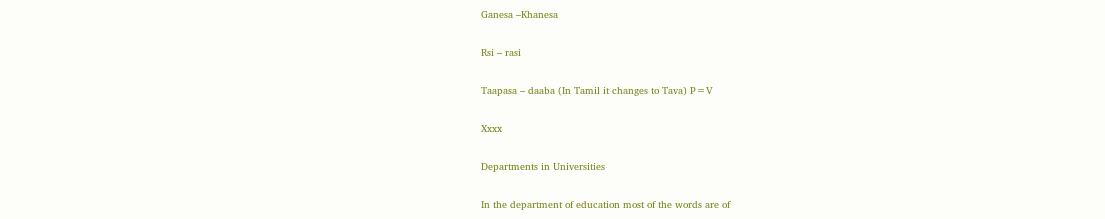Ganesa –Khanesa

Rsi – rasi

Taapasa – daaba (In Tamil it changes to Tava) P=V

Xxxx

Departments in Universities

In the department of education most of the words are of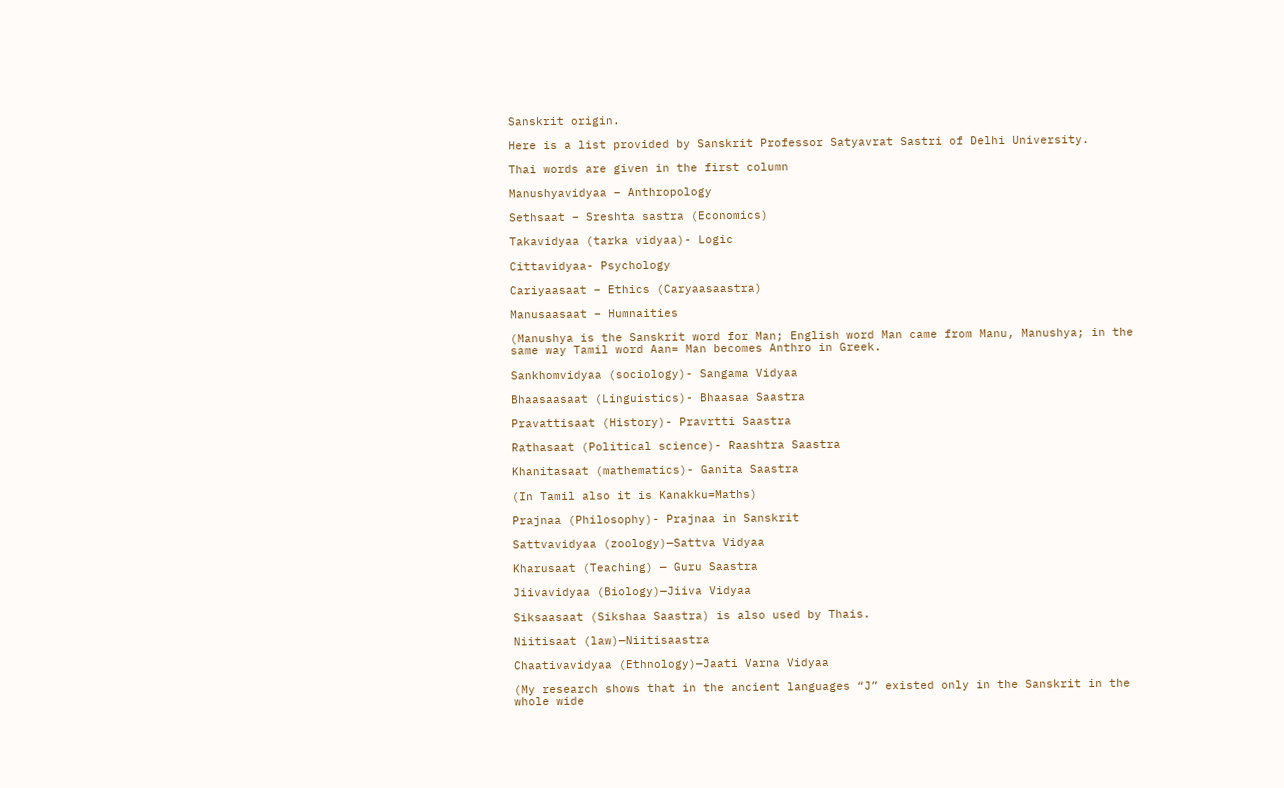Sanskrit origin.

Here is a list provided by Sanskrit Professor Satyavrat Sastri of Delhi University.

Thai words are given in the first column

Manushyavidyaa – Anthropology

Sethsaat – Sreshta sastra (Economics)

Takavidyaa (tarka vidyaa)- Logic

Cittavidyaa- Psychology

Cariyaasaat – Ethics (Caryaasaastra)

Manusaasaat – Humnaities

(Manushya is the Sanskrit word for Man; English word Man came from Manu, Manushya; in the same way Tamil word Aan= Man becomes Anthro in Greek.

Sankhomvidyaa (sociology)- Sangama Vidyaa

Bhaasaasaat (Linguistics)- Bhaasaa Saastra

Pravattisaat (History)- Pravrtti Saastra

Rathasaat (Political science)- Raashtra Saastra

Khanitasaat (mathematics)- Ganita Saastra

(In Tamil also it is Kanakku=Maths)

Prajnaa (Philosophy)- Prajnaa in Sanskrit

Sattvavidyaa (zoology)—Sattva Vidyaa

Kharusaat (Teaching) — Guru Saastra

Jiivavidyaa (Biology)—Jiiva Vidyaa

Siksaasaat (Sikshaa Saastra) is also used by Thais.

Niitisaat (law)—Niitisaastra

Chaativavidyaa (Ethnology)—Jaati Varna Vidyaa

(My research shows that in the ancient languages “J” existed only in the Sanskrit in the whole wide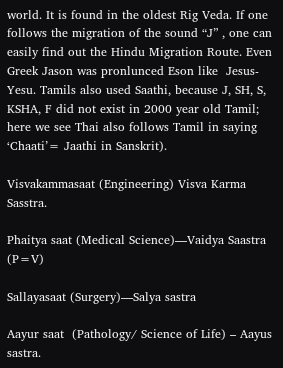world. It is found in the oldest Rig Veda. If one follows the migration of the sound “J” , one can easily find out the Hindu Migration Route. Even Greek Jason was pronlunced Eson like  Jesus- Yesu. Tamils also used Saathi, because J, SH, S, KSHA, F did not exist in 2000 year old Tamil; here we see Thai also follows Tamil in saying ‘Chaati’= Jaathi in Sanskrit).

Visvakammasaat (Engineering) Visva Karma Sasstra.

Phaitya saat (Medical Science)—Vaidya Saastra (P=V)

Sallayasaat (Surgery)—Salya sastra

Aayur saat  (Pathology/ Science of Life) – Aayus sastra.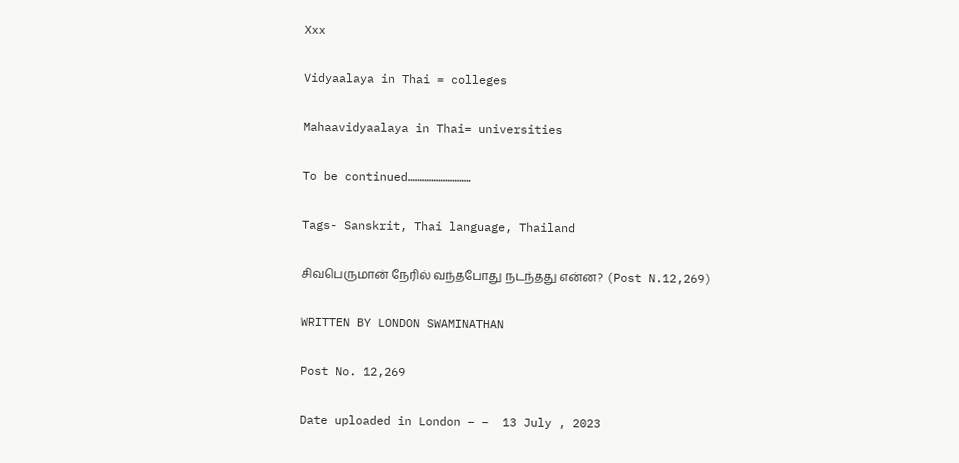Xxx

Vidyaalaya in Thai = colleges

Mahaavidyaalaya in Thai= universities

To be continued………………………

Tags- Sanskrit, Thai language, Thailand

சிவபெருமான் நேரில் வந்தபோது நடந்தது என்ன? (Post N.12,269)

WRITTEN BY LONDON SWAMINATHAN

Post No. 12,269

Date uploaded in London – –  13 July , 2023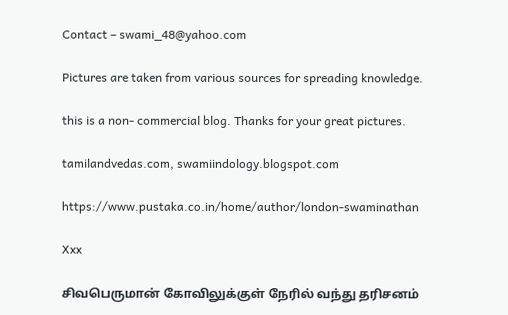Contact – swami_48@yahoo.com

Pictures are taken from various sources for spreading knowledge.

this is a non- commercial blog. Thanks for your great pictures.

tamilandvedas.com, swamiindology.blogspot.com

https://www.pustaka.co.in/home/author/london-swaminathan

Xxx

சிவபெருமான் கோவிலுக்குள் நேரில் வந்து தரிசனம்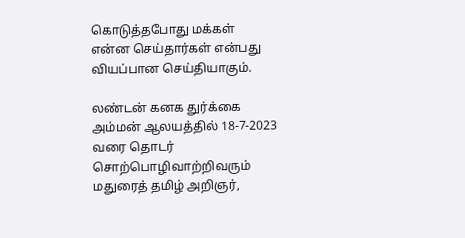கொடுத்தபோது மக்கள் என்ன செய்தார்கள் என்பது வியப்பான செய்தியாகும்.

லண்டன் கனக துர்க்கை அம்மன் ஆலயத்தில் 18-7-2023 வரை தொடர் சொற்பொழிவாற்றிவரும் மதுரைத் தமிழ் அறிஞர்,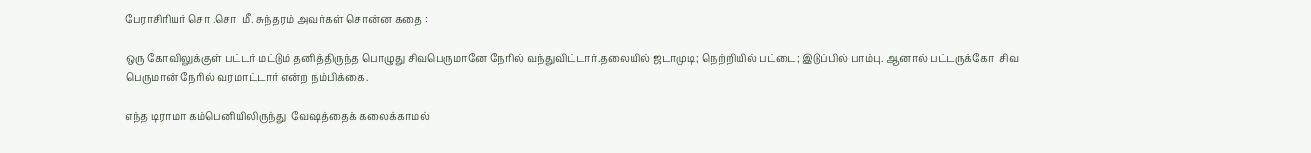பேராசிரியர் சொ .சொ  மீ. சுந்தரம் அவர்கள் சொன்ன கதை :

ஒரு கோவிலுக்குள் பட்டர் மட்டும் தனித்திருந்த பொழுது சிவபெருமானே நேரில் வந்துவிட்டார்.தலையில் ஜடாமுடி; நெற்றியில் பட்டை; இடுப்பில் பாம்பு. ஆனால் பட்டருக்கோ  சிவ பெருமான் நேரில் வரமாட்டார் என்ற நம்பிக்கை.

எந்த டிராமா கம்பெனியிலிருந்து  வேஷத்தைக் கலைக்காமல்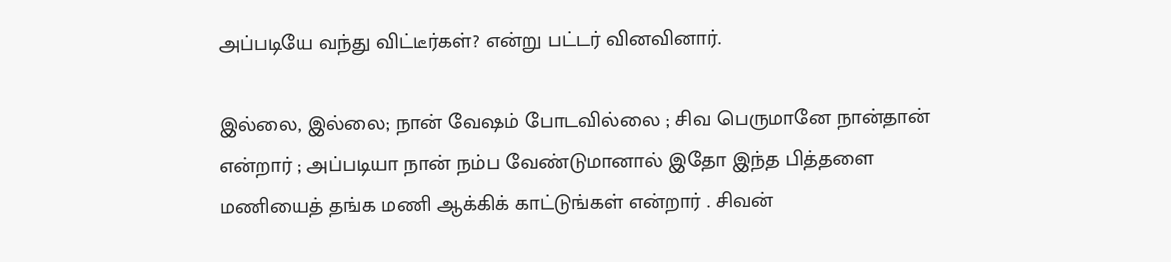அப்படியே வந்து விட்டீர்கள்? என்று பட்டர் வினவினார்.

இல்லை, இல்லை; நான் வேஷம் போடவில்லை ; சிவ பெருமானே நான்தான் என்றார் ; அப்படியா நான் நம்ப வேண்டுமானால் இதோ இந்த பித்தளை மணியைத் தங்க மணி ஆக்கிக் காட்டுங்கள் என்றார் . சிவன்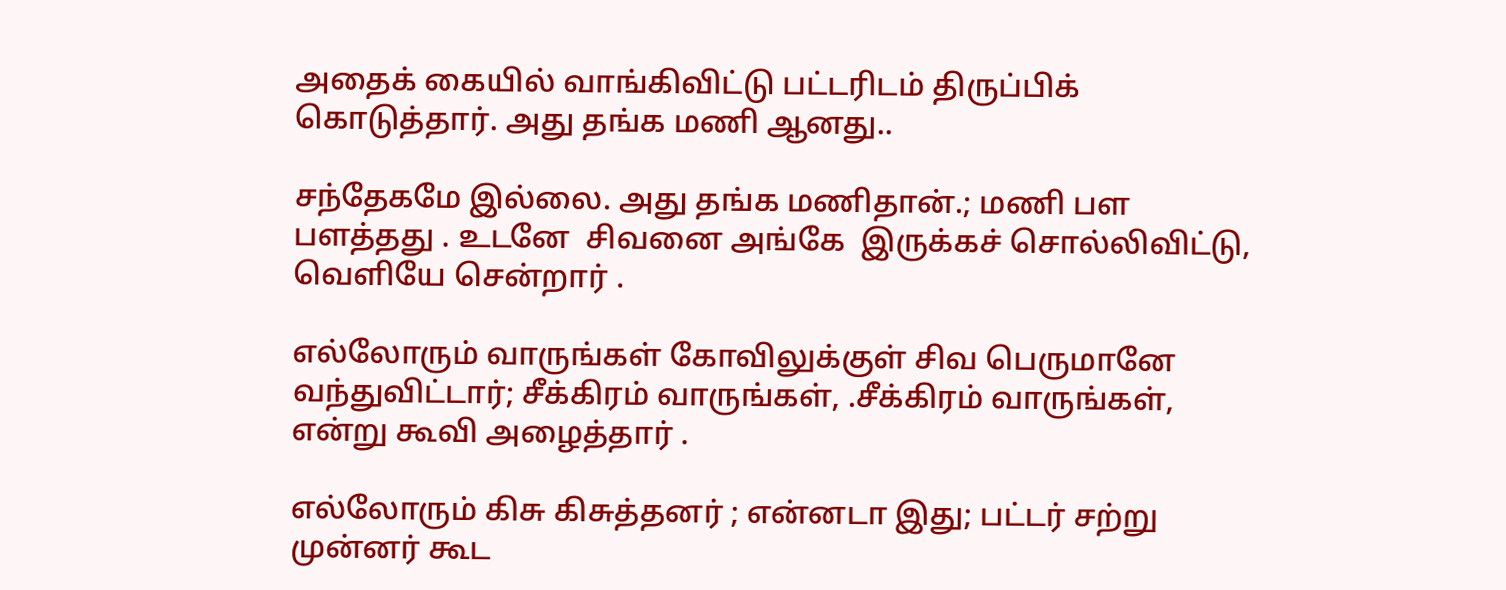அதைக் கையில் வாங்கிவிட்டு பட்டரிடம் திருப்பிக் கொடுத்தார். அது தங்க மணி ஆனது..

சந்தேகமே இல்லை. அது தங்க மணிதான்.; மணி பள பளத்தது . உடனே  சிவனை அங்கே  இருக்கச் சொல்லிவிட்டு, வெளியே சென்றார் .

எல்லோரும் வாருங்கள் கோவிலுக்குள் சிவ பெருமானே வந்துவிட்டார்; சீக்கிரம் வாருங்கள், .சீக்கிரம் வாருங்கள், என்று கூவி அழைத்தார் .

எல்லோரும் கிசு கிசுத்தனர் ; என்னடா இது; பட்டர் சற்று முன்னர் கூட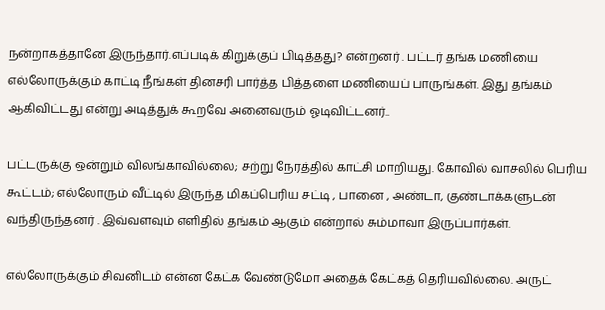நன்றாகத்தானே இருந்தார்.எப்படிக் கிறுக்குப் பிடித்தது? என்றனர் . பட்டர் தங்க மணியை எல்லோருக்கும் காட்டி நீங்கள் தினசரி பார்த்த பித்தளை மணியைப் பாருங்கள். இது தங்கம் ஆகிவிட்டது என்று அடித்துக் கூறவே அனைவரும் ஓடிவிட்டனர்..

பட்டருக்கு ஒன்றும் விலங்காவில்லை; சற்று நேரத்தில் காட்சி மாறியது. கோவில் வாசலில் பெரிய கூட்டம்; எல்லோரும் வீட்டில் இருந்த மிகப்பெரிய சட்டி , பானை , அண்டா, குண்டாக்களுடன் வந்திருந்தனர் . இவ்வளவும் எளிதில் தங்கம் ஆகும் என்றால் சும்மாவா இருப்பார்கள்.

எல்லோருக்கும் சிவனிடம் என்ன கேட்க வேண்டுமோ அதைக் கேட்கத் தெரியவில்லை. அருட்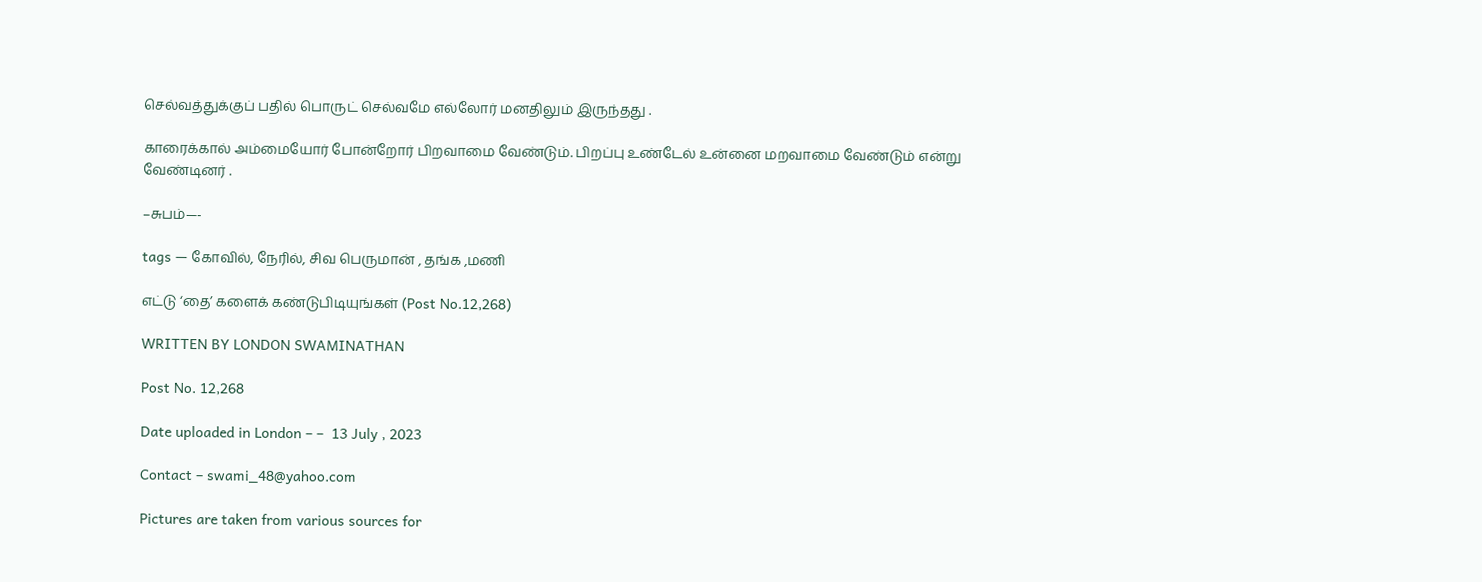செல்வத்துக்குப் பதில் பொருட் செல்வமே எல்லோர் மனதிலும் இருந்தது .

காரைக்கால் அம்மையோர் போன்றோர் பிறவாமை வேண்டும். பிறப்பு உண்டேல் உன்னை மறவாமை வேண்டும் என்று வேண்டினர் .

–சுபம்—-

tags — கோவில், நேரில், சிவ பெருமான் , தங்க ,மணி

எட்டு ‘தை’ களைக் கண்டுபிடியுங்கள் (Post No.12,268)

WRITTEN BY LONDON SWAMINATHAN

Post No. 12,268

Date uploaded in London – –  13 July , 2023

Contact – swami_48@yahoo.com

Pictures are taken from various sources for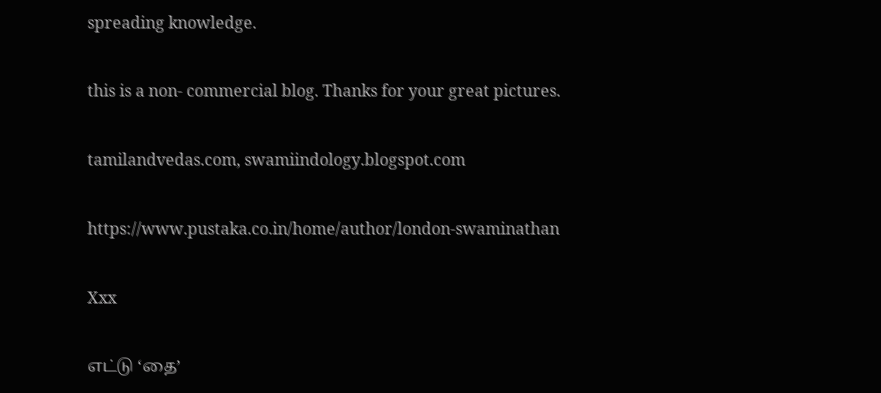spreading knowledge.

this is a non- commercial blog. Thanks for your great pictures.

tamilandvedas.com, swamiindology.blogspot.com

https://www.pustaka.co.in/home/author/london-swaminathan

Xxx

எட்டு ‘தை’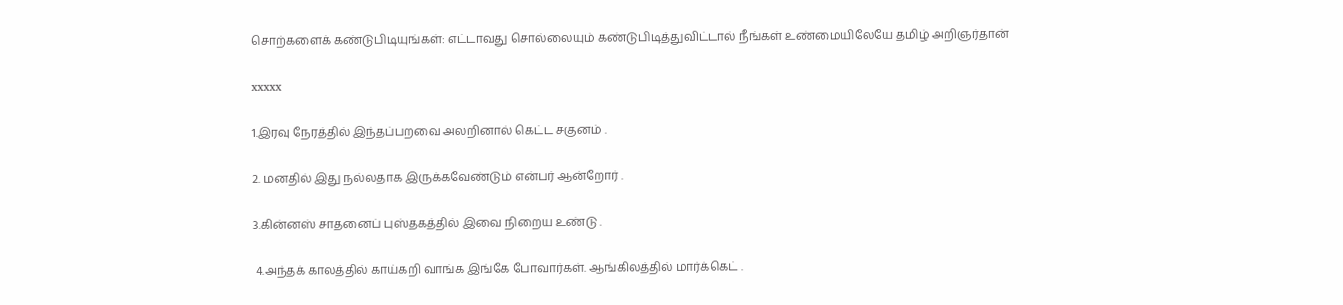சொற்களைக் கண்டுபிடியுங்கள்: எட்டாவது சொல்லையும் கண்டுபிடித்துவிட்டால் நீங்கள் உண்மையிலேயே தமிழ் அறிஞர்தான்

xxxxx

1.இரவு நேரத்தில் இந்தப்பறவை அலறினால் கெட்ட சகுனம் .

2. மனதில் இது நல்லதாக இருக்கவேண்டும் என்பர் ஆன்றோர் .

3.கின்னஸ் சாதனைப் புஸ்தகத்தில் இவை நிறைய உண்டு .

 4.அந்தக் காலத்தில் காய்கறி வாங்க இங்கே போவார்கள். ஆங்கிலத்தில் மார்க்கெட் .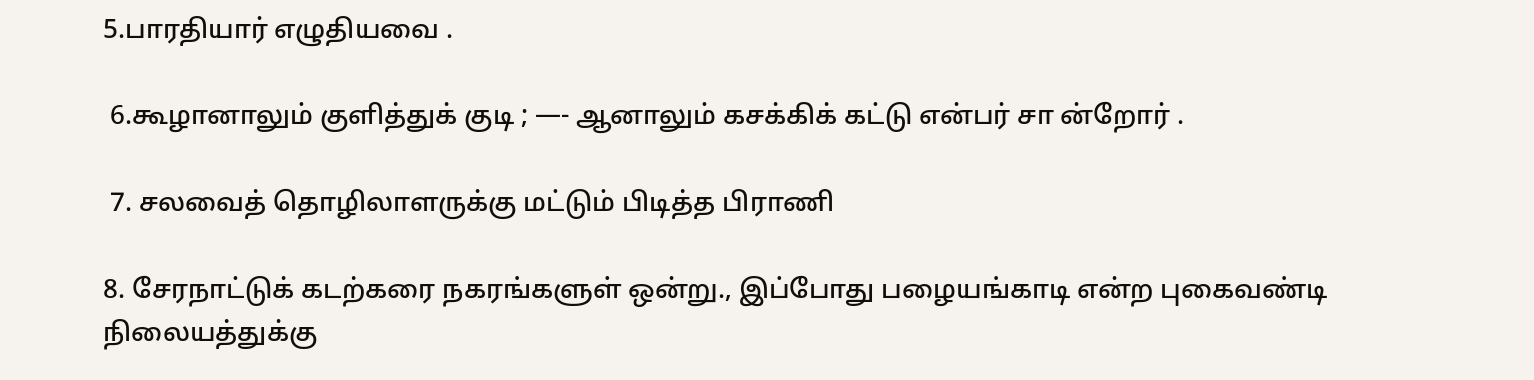5.பாரதியார் எழுதியவை .

 6.கூழானாலும் குளித்துக் குடி ; —- ஆனாலும் கசக்கிக் கட்டு என்பர் சா ன்றோர் .

 7. சலவைத் தொழிலாளருக்கு மட்டும் பிடித்த பிராணி

8. சேரநாட்டுக் கடற்கரை நகரங்களுள் ஒன்று., இப்போது பழையங்காடி என்ற புகைவண்டி நிலையத்துக்கு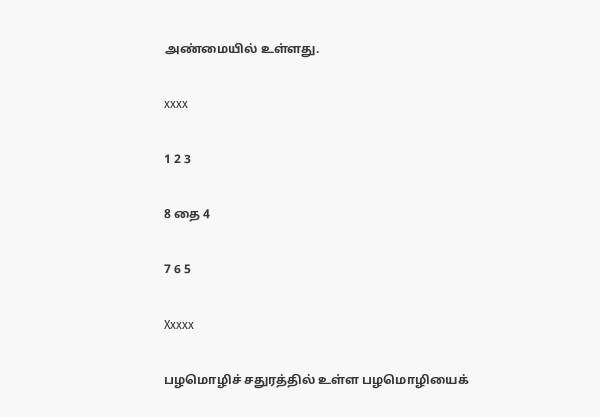அண்மையில் உள்ளது.

xxxx

1 2 3

8 தை 4

7 6 5

Xxxxx

பழமொழிச் சதுரத்தில் உள்ள பழமொழியைக்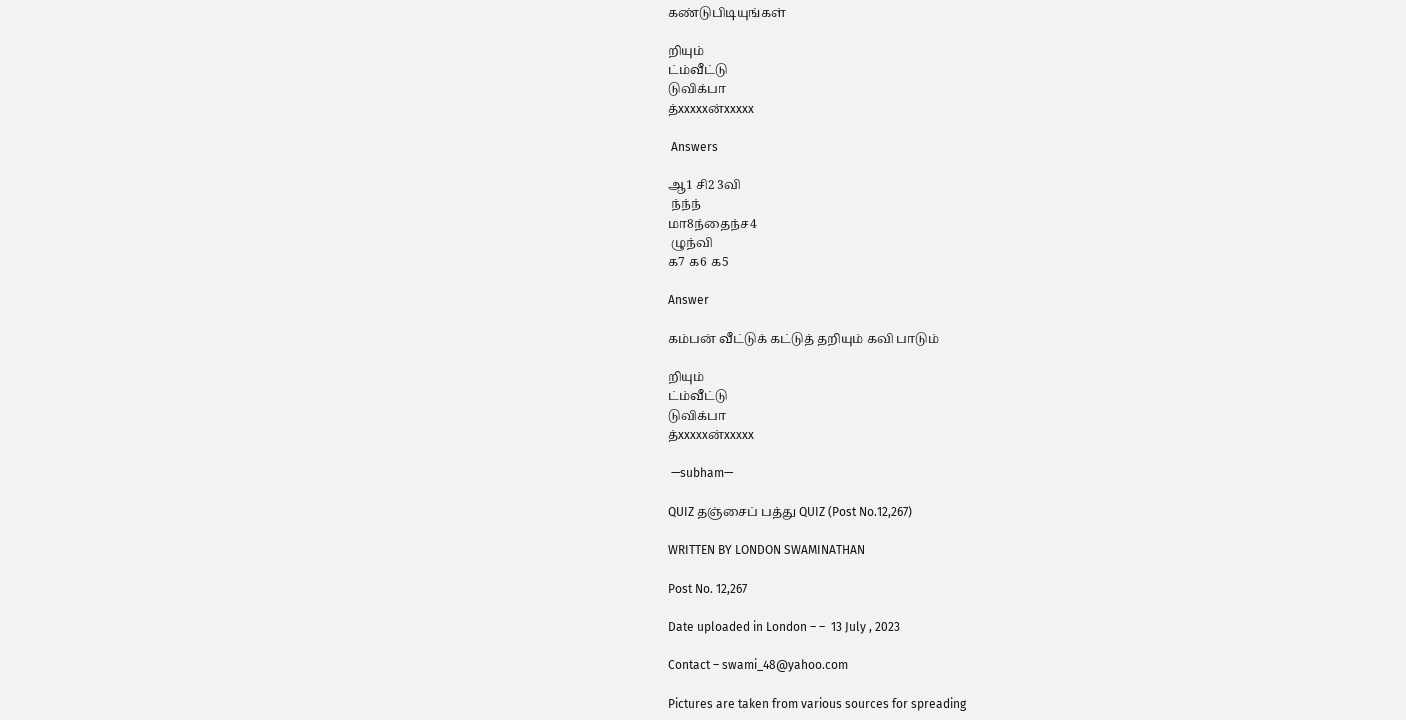கண்டுபிடியுங்கள்

றியும்
ட்ம்வீட்டு
டுவிக்பா
த்xxxxxன்xxxxx

 Answers

ஆ1 சி2 3வி
 ந்ந்ந்
மா8ந்தைந்ச4
 ழுந்வி
க7 க6 க5

Answer

கம்பன் வீட்டுக் கட்டுத் தறியும் கவி பாடும்

றியும்
ட்ம்வீட்டு
டுவிக்பா
த்xxxxxன்xxxxx

 —subham—

QUIZ தஞ்சைப் பத்து QUIZ (Post No.12,267)

WRITTEN BY LONDON SWAMINATHAN

Post No. 12,267

Date uploaded in London – –  13 July , 2023

Contact – swami_48@yahoo.com

Pictures are taken from various sources for spreading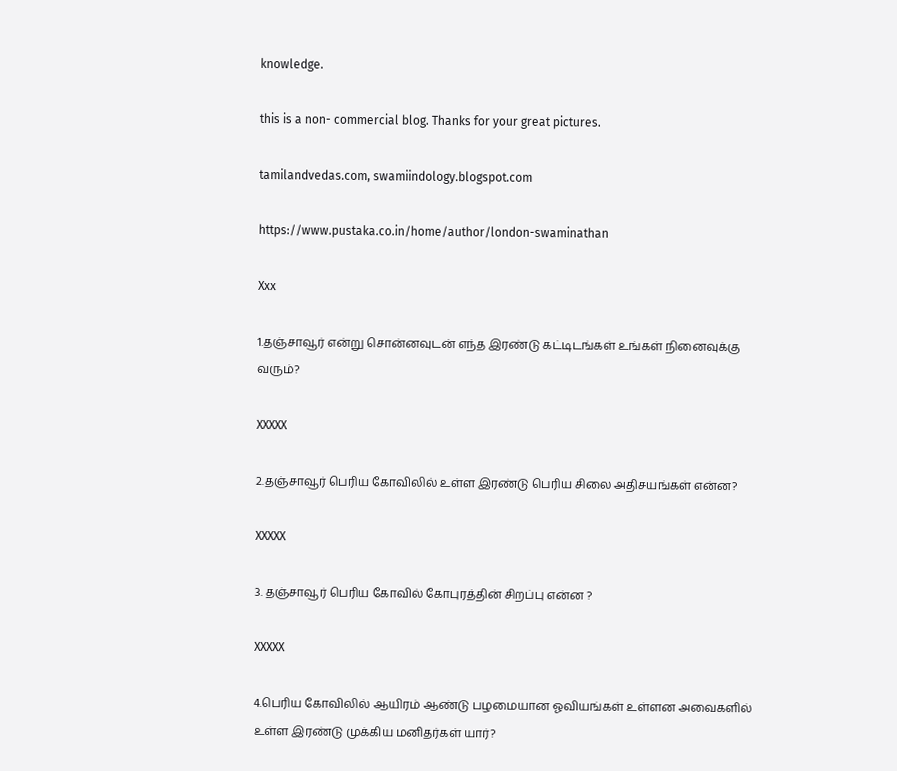knowledge.

this is a non- commercial blog. Thanks for your great pictures.

tamilandvedas.com, swamiindology.blogspot.com

https://www.pustaka.co.in/home/author/london-swaminathan

Xxx

1.தஞ்சாவூர் என்று சொன்னவுடன் எந்த இரண்டு கட்டிடங்கள் உங்கள் நினைவுக்கு வரும்?

XXXXX

2.தஞ்சாவூர் பெரிய கோவிலில் உள்ள இரண்டு பெரிய சிலை அதிசயங்கள் என்ன?

XXXXX

3. தஞ்சாவூர் பெரிய கோவில் கோபுரத்தின் சிறப்பு என்ன ?

XXXXX

4.பெரிய கோவிலில் ஆயிரம் ஆண்டு பழமையான ஓவியங்கள் உள்ளன அவைகளில் உள்ள இரண்டு முக்கிய மனிதர்கள் யார்?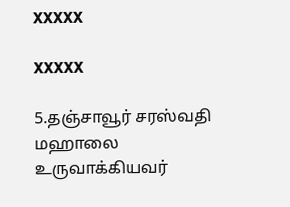XXXXX

XXXXX

5.தஞ்சாவூர் சரஸ்வதி மஹாலை உருவாக்கியவர்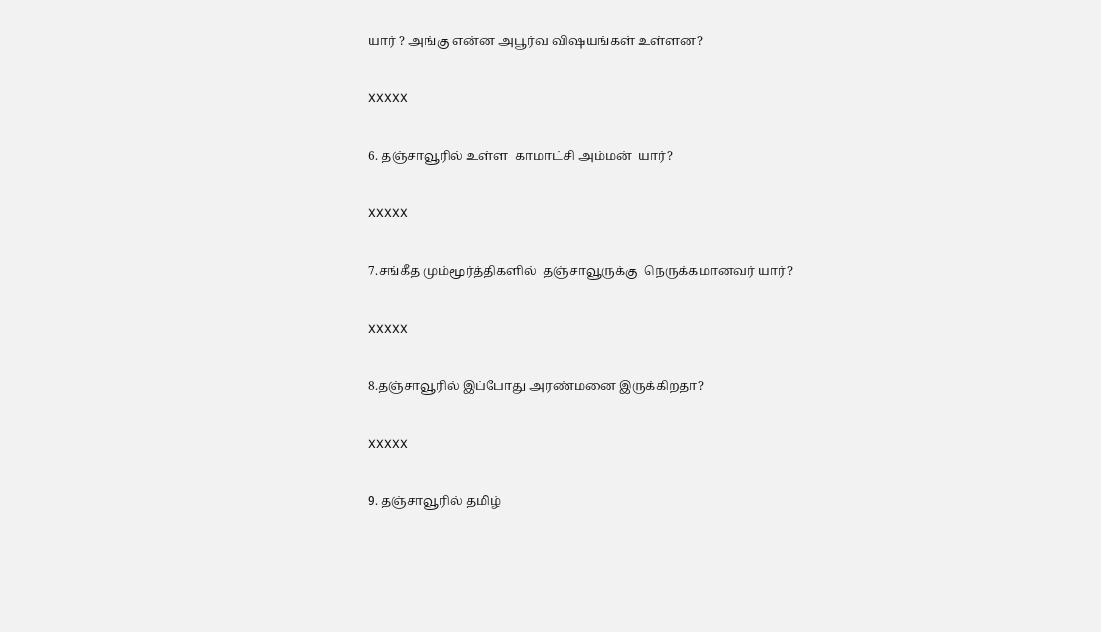யார் ? அங்கு என்ன அபூர்வ விஷயங்கள் உள்ளன?

XXXXX

6. தஞ்சாவூரில் உள்ள  காமாட்சி அம்மன்  யார்?

XXXXX

7.சங்கீத மும்மூர்த்திகளில்  தஞ்சாவூருக்கு  நெருக்கமானவர் யார்?

XXXXX

8.தஞ்சாவூரில் இப்போது அரண்மனை இருக்கிறதா?

XXXXX

9. தஞ்சாவூரில் தமிழ்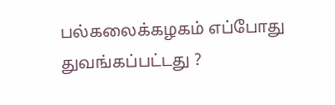பல்கலைக்கழகம் எப்போது துவங்கப்பட்டது ?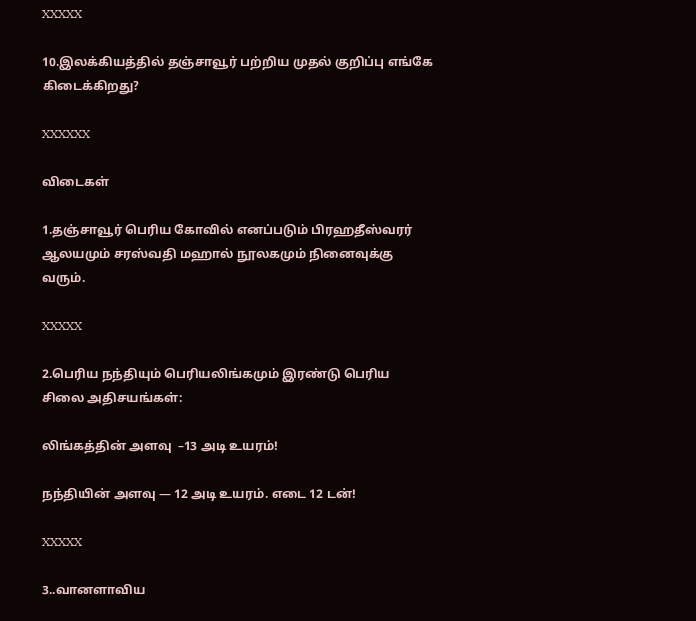XXXXX

10.இலக்கியத்தில் தஞ்சாவூர் பற்றிய முதல் குறிப்பு எங்கே கிடைக்கிறது?

XXXXXX

விடைகள்

1.தஞ்சாவூர் பெரிய கோவில் எனப்படும் பிரஹதீஸ்வரர் ஆலயமும் சரஸ்வதி மஹால் நூலகமும் நினைவுக்கு வரும்.

XXXXX

2.பெரிய நந்தியும் பெரியலிங்கமும் இரண்டு பெரிய சிலை அதிசயங்கள்:

லிங்கத்தின் அளவு  –13 அடி உயரம்!

நந்தியின் அளவு — 12 அடி உயரம். எடை 12 டன்!

XXXXX

3..வானளாவிய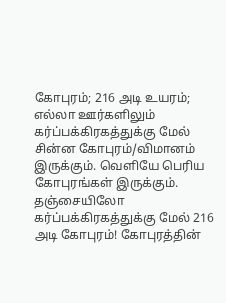கோபுரம்; 216 அடி உயரம்; எல்லா ஊர்களிலும் கர்ப்பக்கிரகத்துக்கு மேல் சின்ன கோபுரம்/விமானம் இருக்கும். வெளியே பெரிய கோபுரங்கள் இருக்கும். தஞ்சையிலோ கர்ப்பக்கிரகத்துக்கு மேல் 216 அடி கோபுரம்! கோபுரத்தின்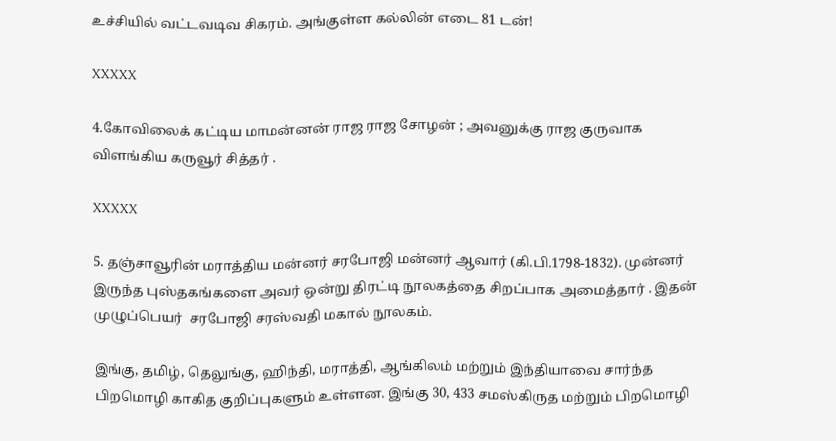உச்சியில் வட்டவடிவ சிகரம். அங்குள்ள கல்லின் எடை 81 டன்!

XXXXX

4.கோவிலைக் கட்டிய மாமன்னன் ராஜ ராஜ சோழன் ; அவனுக்கு ராஜ குருவாக விளங்கிய கருவூர் சித்தர் .

XXXXX

5. தஞ்சாவூரின் மராத்திய மன்னர் சரபோஜி மன்னர் ஆவார் (கி.பி.1798-1832). முன்னர் இருந்த புஸ்தகங்களை அவர் ஒன்று திரட்டி நூலகத்தை சிறப்பாக அமைத்தார் . இதன் முழுப்பெயர்  சரபோஜி சரஸ்வதி மகால் நூலகம்.

இங்கு, தமிழ், தெலுங்கு, ஹிந்தி, மராத்தி, ஆங்கிலம் மற்றும் இந்தியாவை சார்ந்த பிறமொழி காகித குறிப்புகளும் உள்ளன. இங்கு 30, 433 சமஸ்கிருத மற்றும் பிறமொழி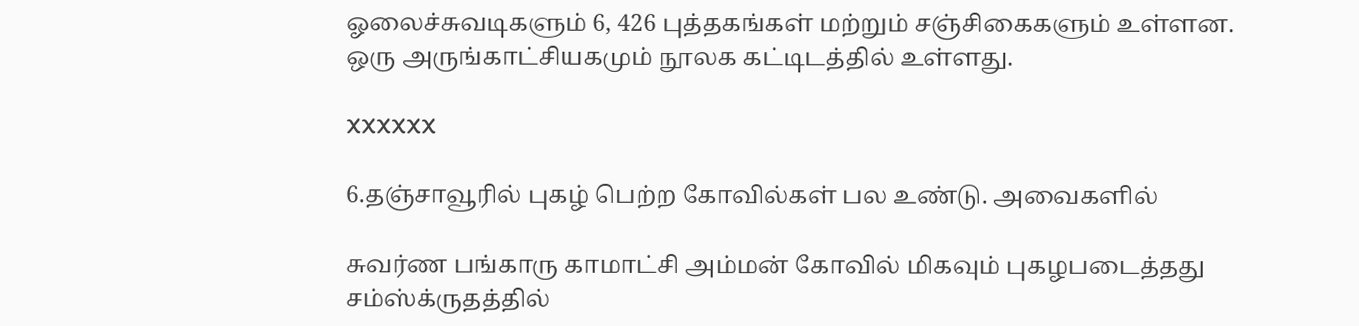ஓலைச்சுவடிகளும் 6, 426 புத்தகங்கள் மற்றும் சஞ்சிகைகளும் உள்ளன. ஒரு அருங்காட்சியகமும் நூலக கட்டிடத்தில் உள்ளது.

XXXXXX

6.தஞ்சாவூரில் புகழ் பெற்ற கோவில்கள் பல உண்டு. அவைகளில்

சுவர்ண பங்காரு காமாட்சி அம்மன் கோவில் மிகவும் புகழபடைத்தது சம்ஸ்க்ருதத்தில்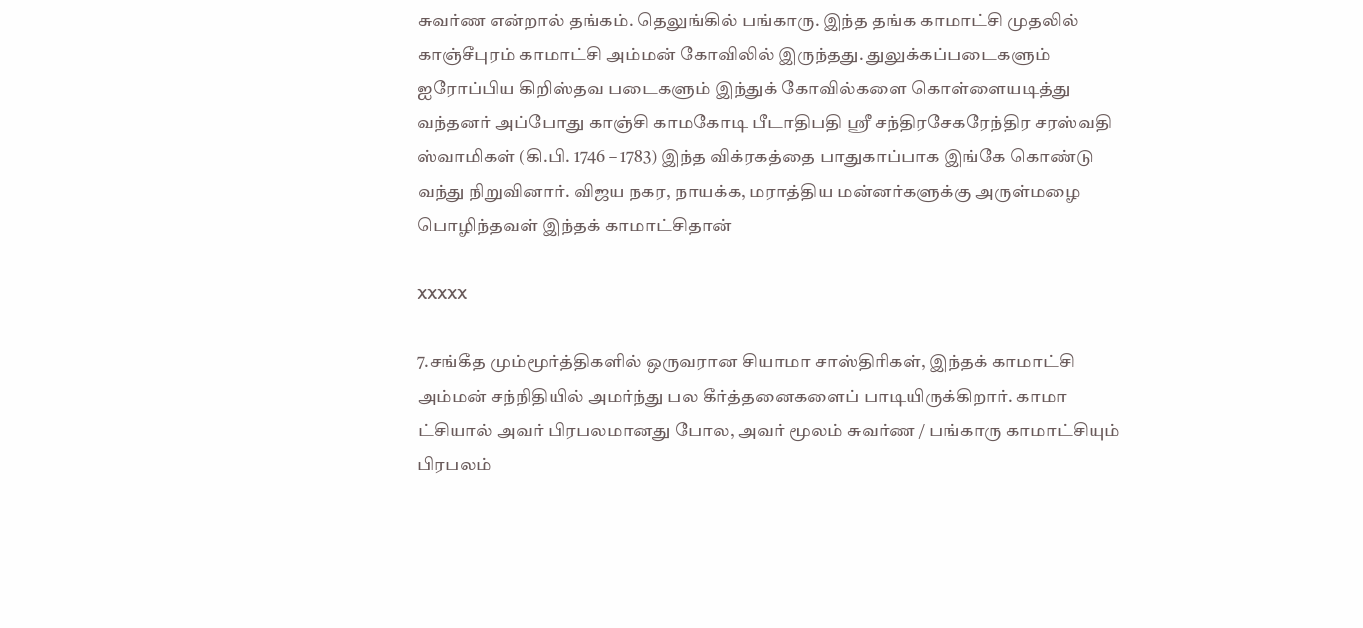சுவர்ண என்றால் தங்கம். தெலுங்கில் பங்காரு. இந்த தங்க காமாட்சி முதலில் காஞ்சீபுரம் காமாட்சி அம்மன் கோவிலில் இருந்தது. துலுக்கப்படைகளும் ஐரோப்பிய கிறிஸ்தவ படைகளும் இந்துக் கோவில்களை கொள்ளையடித்து வந்தனர் அப்போது காஞ்சி காமகோடி பீடாதிபதி ஸ்ரீ சந்திரசேகரேந்திர சரஸ்வதி ஸ்வாமிகள் (கி.பி. 1746 – 1783) இந்த விக்ரகத்தை பாதுகாப்பாக இங்கே கொண்டு வந்து நிறுவினார். விஜய நகர, நாயக்க, மராத்திய மன்னர்களுக்கு அருள்மழை பொழிந்தவள் இந்தக் காமாட்சிதான்

XXXXX

7.சங்கீத மும்மூர்த்திகளில் ஒருவரான சியாமா சாஸ்திரிகள், இந்தக் காமாட்சி அம்மன் சந்நிதியில் அமர்ந்து பல கீர்த்தனைகளைப் பாடியிருக்கிறார். காமா ட்சியால் அவர் பிரபலமானது போல, அவர் மூலம் சுவர்ண / பங்காரு காமாட்சியும் பிரபலம்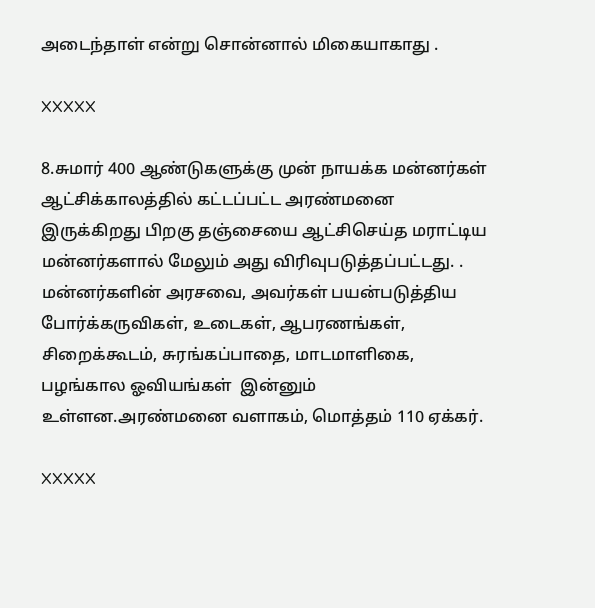அடைந்தாள் என்று சொன்னால் மிகையாகாது .

XXXXX

8.சுமார் 400 ஆண்டுகளுக்கு முன் நாயக்க மன்னர்கள் ஆட்சிக்காலத்தில் கட்டப்பட்ட அரண்மனை இருக்கிறது பிறகு தஞ்சையை ஆட்சிசெய்த மராட்டிய மன்னர்களால் மேலும் அது விரிவுபடுத்தப்பட்டது. . மன்னர்களின் அரசவை, அவர்கள் பயன்படுத்திய போர்க்கருவிகள், உடைகள், ஆபரணங்கள், சிறைக்கூடம், சுரங்கப்பாதை, மாடமாளிகை, பழங்கால ஓவியங்கள்  இன்னும்  உள்ளன.அரண்மனை வளாகம், மொத்தம் 110 ஏக்கர்.

XXXXX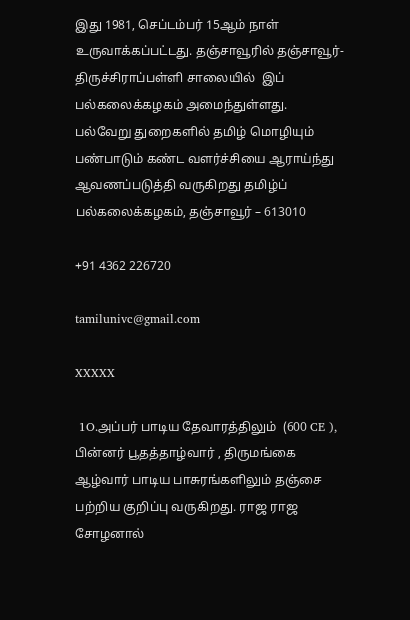இது 1981, செப்டம்பர் 15ஆம் நாள் உருவாக்கப்பட்டது. தஞ்சாவூரில் தஞ்சாவூர்-திருச்சிராப்பள்ளி சாலையில்  இப் பல்கலைக்கழகம் அமைந்துள்ளது. பல்வேறு துறைகளில் தமிழ் மொழியும் பண்பாடும் கண்ட வளர்ச்சியை ஆராய்ந்து ஆவணப்படுத்தி வருகிறது தமிழ்ப் பல்கலைக்கழகம், தஞ்சாவூர் – 613010

+91 4362 226720

tamilunivc@gmail.com

XXXXX

 1O.அப்பர் பாடிய தேவாரத்திலும்  (600 CE ), பின்னர் பூதத்தாழ்வார் , திருமங்கை ஆழ்வார் பாடிய பாசுரங்களிலும் தஞ்சை பற்றிய குறிப்பு வருகிறது. ராஜ ராஜ சோழனால்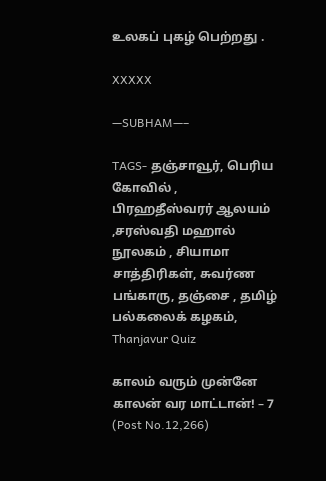உலகப் புகழ் பெற்றது .

XXXXX

—SUBHAM—–

TAGS- தஞ்சாவூர், பெரிய கோவில் , பிரஹதீஸ்வரர் ஆலயம் ,சரஸ்வதி மஹால் நூலகம் , சியாமா சாத்திரிகள், சுவர்ண பங்காரு, தஞ்சை , தமிழ் பல்கலைக் கழகம், Thanjavur Quiz

காலம் வரும் முன்னே காலன் வர மாட்டான்! – 7 (Post No.12,266)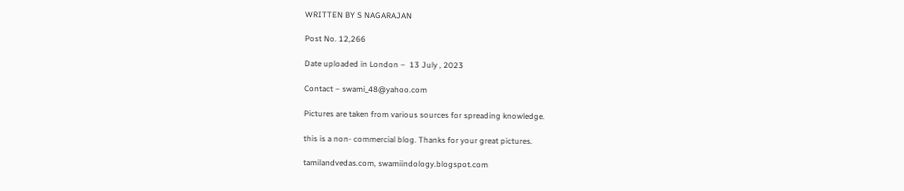WRITTEN BY S NAGARAJAN

Post No. 12,266

Date uploaded in London –  13 July , 2023

Contact – swami_48@yahoo.com

Pictures are taken from various sources for spreading knowledge.

this is a non- commercial blog. Thanks for your great pictures.

tamilandvedas.com, swamiindology.blogspot.com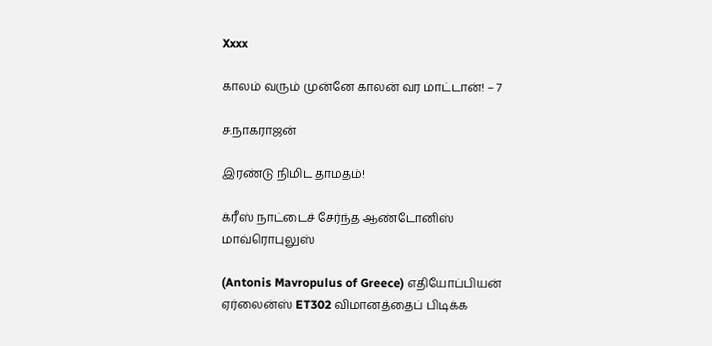Xxxx

காலம் வரும் முன்னே காலன் வர மாட்டான்! – 7

ச.நாகராஜன்

இரண்டு நிமிட தாமதம்!

க்ரீஸ் நாட்டைச் சேர்ந்த ஆண்டோனிஸ் மாவ்ரொபுலுஸ்

(Antonis Mavropulus of Greece) எதியோப்பியன் ஏர்லைன்ஸ் ET302 விமானத்தைப் பிடிக்க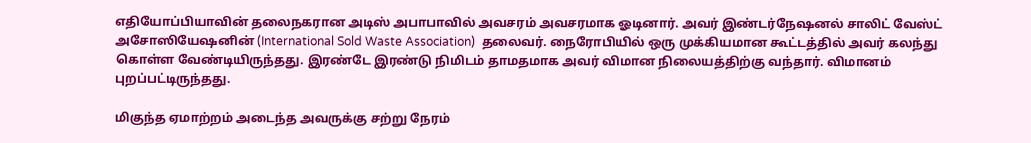எதியோப்பியாவின் தலைநகரான அடிஸ் அபாபாவில் அவசரம் அவசரமாக ஓடினார். அவர் இண்டர்நேஷனல் சாலிட் வேஸ்ட் அசோஸியேஷனின் (International Sold Waste Association)  தலைவர். நைரோபியில் ஒரு முக்கியமான கூட்டத்தில் அவர் கலந்து கொள்ள வேண்டியிருந்தது. இரண்டே இரண்டு நிமிடம் தாமதமாக அவர் விமான நிலையத்திற்கு வந்தார். விமானம் புறப்பட்டிருந்தது.

மிகுந்த ஏமாற்றம் அடைந்த அவருக்கு சற்று நேரம்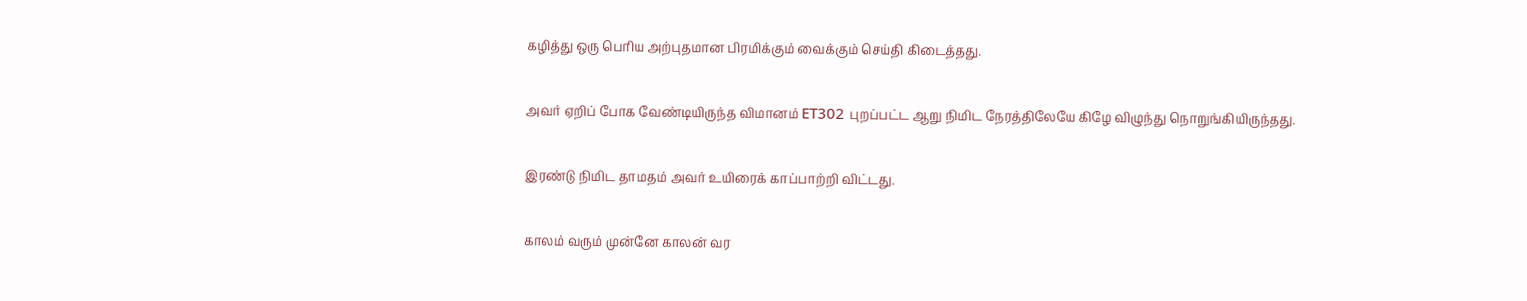கழித்து ஒரு பெரிய அற்புதமான பிரமிக்கும் வைக்கும் செய்தி கிடைத்தது.

அவர் ஏறிப் போக வேண்டியிருந்த விமானம் ET302 புறப்பட்ட ஆறு நிமிட நேரத்திலேயே கிழே விழுந்து நொறுங்கியிருந்தது.

இரண்டு நிமிட தாமதம் அவர் உயிரைக் காப்பாற்றி விட்டது.

காலம் வரும் முன்னே காலன் வர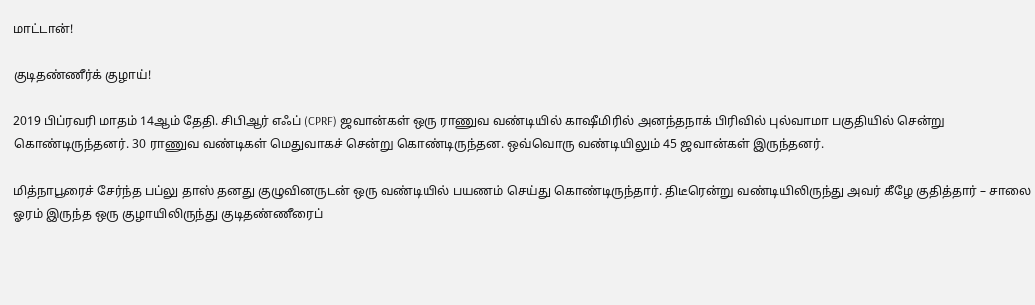மாட்டான்!

குடிதண்ணீர்க் குழாய்!

2019 பிப்ரவரி மாதம் 14ஆம் தேதி. சிபிஆர் எஃப் (CPRF) ஜவான்கள் ஒரு ராணுவ வண்டியில் காஷீமிரில் அனந்தநாக் பிரிவில் புல்வாமா பகுதியில் சென்று கொண்டிருந்தனர். 30 ராணுவ வண்டிகள் மெதுவாகச் சென்று கொண்டிருந்தன. ஒவ்வொரு வண்டியிலும் 45 ஜவான்கள் இருந்தனர்.

மித்நாபூரைச் சேர்ந்த பப்லு தாஸ் தனது குழுவினருடன் ஒரு வண்டியில் பயணம் செய்து கொண்டிருந்தார். திடீரென்று வண்டியிலிருந்து அவர் கீழே குதித்தார் – சாலை ஓரம் இருந்த ஒரு குழாயிலிருந்து குடிதண்ணீரைப்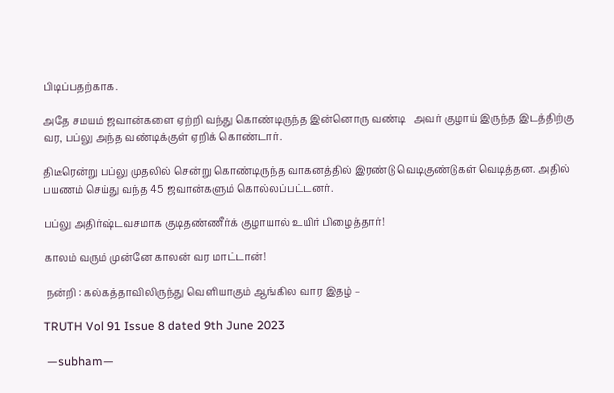பிடிப்பதற்காக.

அதே சமயம் ஜவான்களை ஏற்றி வந்து கொண்டிருந்த இன்னொரு வண்டி   அவர் குழாய் இருந்த இடத்திற்கு வர, பப்லு அந்த வண்டிக்குள் ஏறிக் கொண்டார்.

திடீரென்று பப்லு முதலில் சென்று கொண்டிருந்த வாகனத்தில் இரண்டு வெடிகுண்டுகள் வெடித்தன. அதில் பயணம் செய்து வந்த 45 ஜவான்களும் கொல்லப்பட்டனர்.

பப்லு அதிர்ஷ்டவசமாக குடிதண்ணீர்க் குழாயால் உயிர் பிழைத்தார்!

காலம் வரும் முன்னே காலன் வர மாட்டான்!

 நன்றி : கல்கத்தாவிலிருந்து வெளியாகும் ஆங்கில வார இதழ் –

TRUTH Vol 91 Issue 8 dated 9th June 2023

 —subham—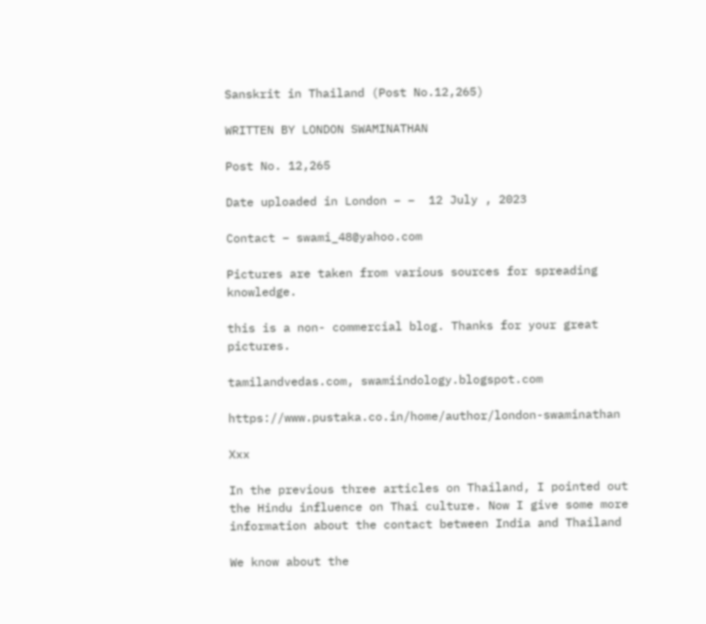Sanskrit in Thailand (Post No.12,265)

WRITTEN BY LONDON SWAMINATHAN

Post No. 12,265

Date uploaded in London – –  12 July , 2023

Contact – swami_48@yahoo.com

Pictures are taken from various sources for spreading knowledge.

this is a non- commercial blog. Thanks for your great pictures.

tamilandvedas.com, swamiindology.blogspot.com

https://www.pustaka.co.in/home/author/london-swaminathan

Xxx

In the previous three articles on Thailand, I pointed out the Hindu influence on Thai culture. Now I give some more information about the contact between India and Thailand

We know about the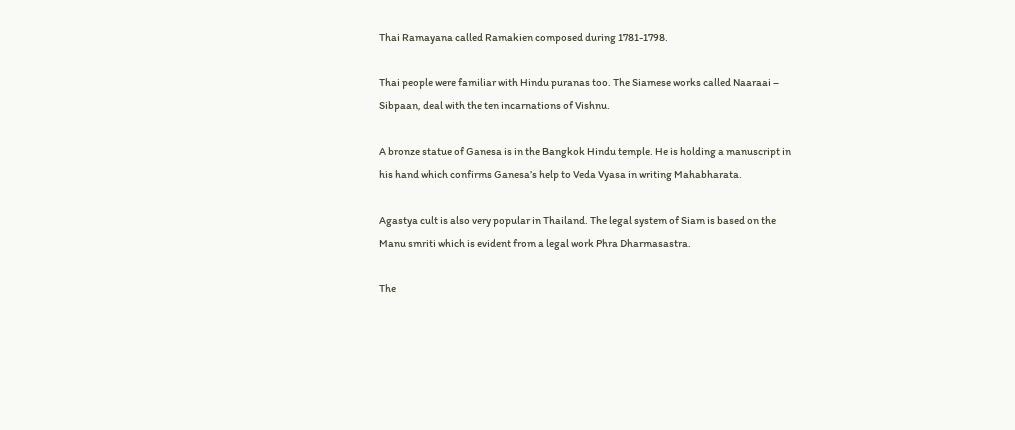Thai Ramayana called Ramakien composed during 1781-1798.

Thai people were familiar with Hindu puranas too. The Siamese works called Naaraai – Sibpaan, deal with the ten incarnations of Vishnu.

A bronze statue of Ganesa is in the Bangkok Hindu temple. He is holding a manuscript in his hand which confirms Ganesa’s help to Veda Vyasa in writing Mahabharata.

Agastya cult is also very popular in Thailand. The legal system of Siam is based on the Manu smriti which is evident from a legal work Phra Dharmasastra.

The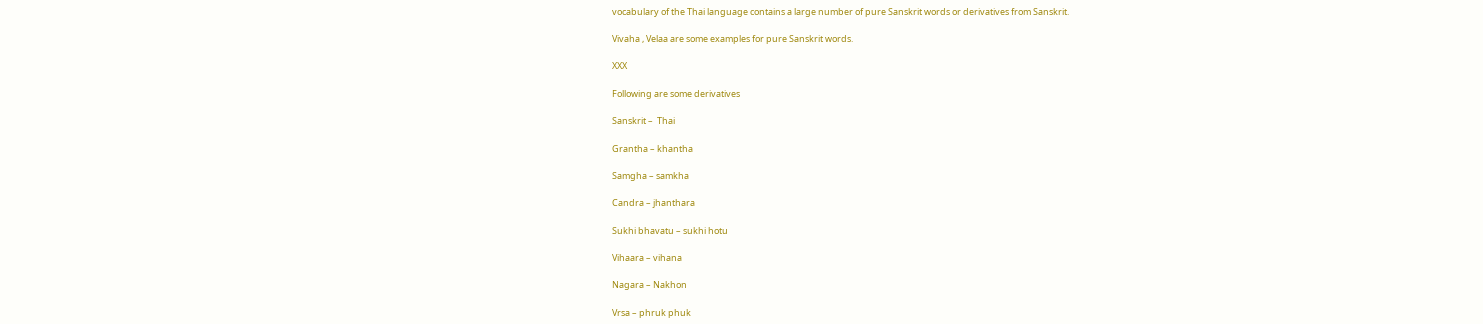vocabulary of the Thai language contains a large number of pure Sanskrit words or derivatives from Sanskrit.

Vivaha , Velaa are some examples for pure Sanskrit words.

XXX

Following are some derivatives

Sanskrit –  Thai

Grantha – khantha

Samgha – samkha

Candra – jhanthara

Sukhi bhavatu – sukhi hotu

Vihaara – vihana

Nagara – Nakhon

Vrsa – phruk phuk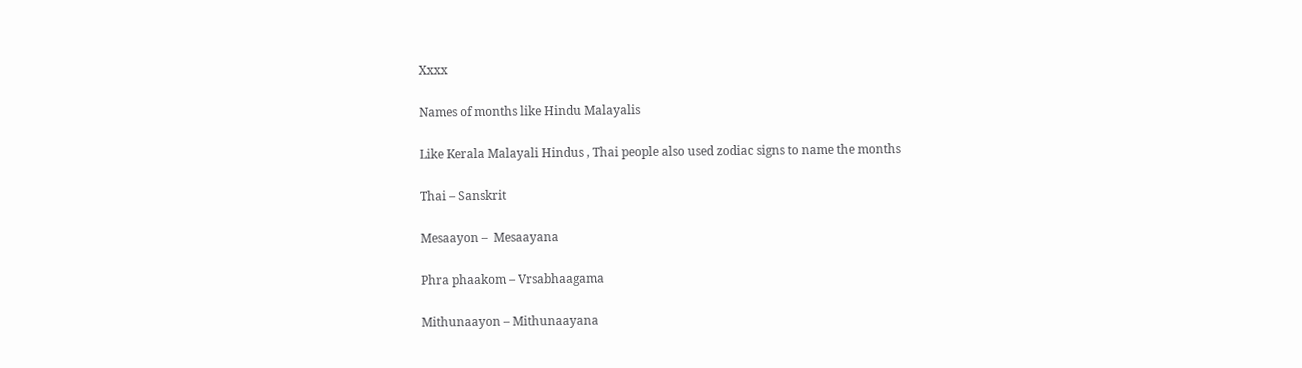Xxxx

Names of months like Hindu Malayalis

Like Kerala Malayali Hindus , Thai people also used zodiac signs to name the months

Thai – Sanskrit

Mesaayon –  Mesaayana

Phra phaakom – Vrsabhaagama

Mithunaayon – Mithunaayana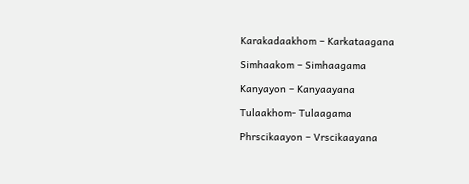Karakadaakhom – Karkataagana

Simhaakom – Simhaagama

Kanyayon – Kanyaayana

Tulaakhom- Tulaagama

Phrscikaayon – Vrscikaayana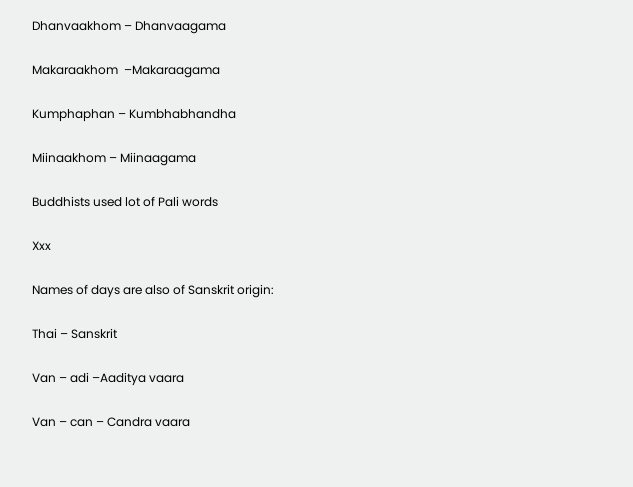Dhanvaakhom – Dhanvaagama

Makaraakhom  –Makaraagama

Kumphaphan – Kumbhabhandha

Miinaakhom – Miinaagama

Buddhists used lot of Pali words

Xxx

Names of days are also of Sanskrit origin:

Thai – Sanskrit

Van – adi –Aaditya vaara

Van – can – Candra vaara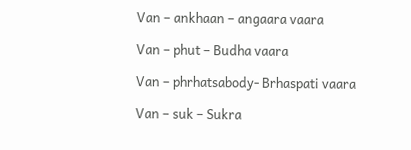Van – ankhaan – angaara vaara

Van – phut – Budha vaara

Van – phrhatsabody- Brhaspati vaara

Van – suk – Sukra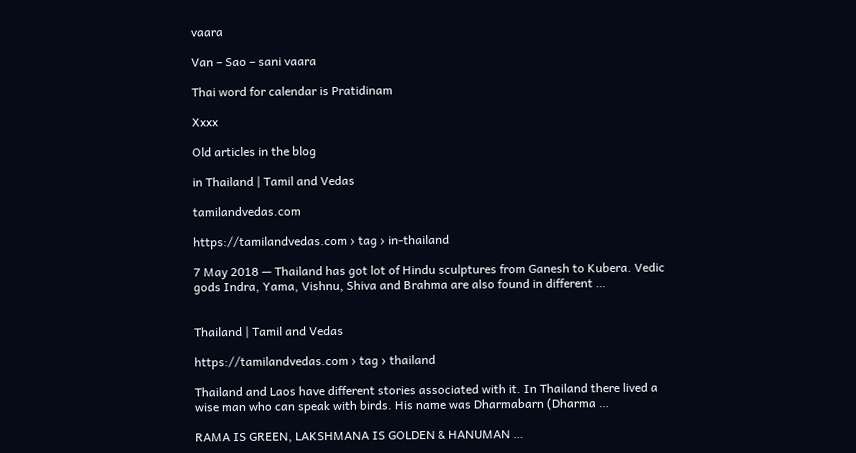vaara

Van – Sao – sani vaara

Thai word for calendar is Pratidinam

Xxxx

Old articles in the blog

in Thailand | Tamil and Vedas

tamilandvedas.com

https://tamilandvedas.com › tag › in-thailand

7 May 2018 — Thailand has got lot of Hindu sculptures from Ganesh to Kubera. Vedic gods Indra, Yama, Vishnu, Shiva and Brahma are also found in different …


Thailand | Tamil and Vedas

https://tamilandvedas.com › tag › thailand

Thailand and Laos have different stories associated with it. In Thailand there lived a wise man who can speak with birds. His name was Dharmabarn (Dharma …

RAMA IS GREEN, LAKSHMANA IS GOLDEN & HANUMAN …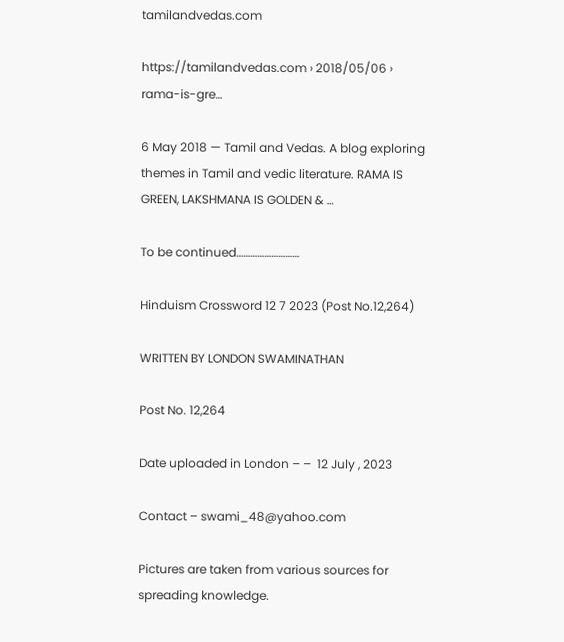tamilandvedas.com

https://tamilandvedas.com › 2018/05/06 › rama-is-gre…

6 May 2018 — Tamil and Vedas. A blog exploring themes in Tamil and vedic literature. RAMA IS GREEN, LAKSHMANA IS GOLDEN & …

To be continued………………………

Hinduism Crossword 12 7 2023 (Post No.12,264)

WRITTEN BY LONDON SWAMINATHAN

Post No. 12,264

Date uploaded in London – –  12 July , 2023

Contact – swami_48@yahoo.com

Pictures are taken from various sources for spreading knowledge.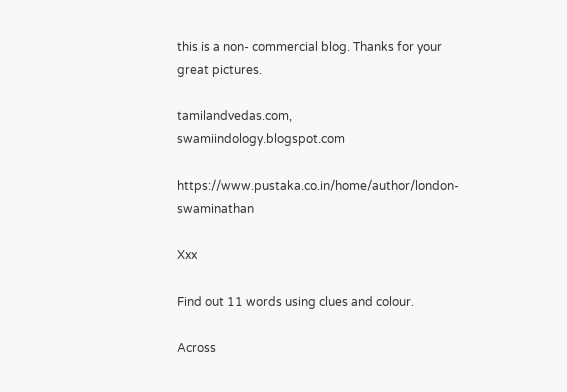this is a non- commercial blog. Thanks for your great pictures.

tamilandvedas.com, swamiindology.blogspot.com

https://www.pustaka.co.in/home/author/london-swaminathan

Xxx

Find out 11 words using clues and colour.

Across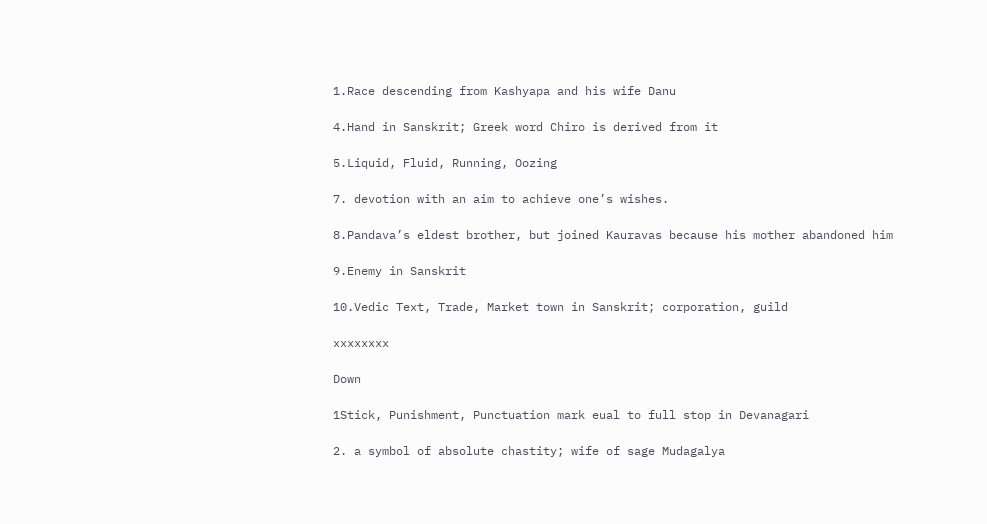1.Race descending from Kashyapa and his wife Danu

4.Hand in Sanskrit; Greek word Chiro is derived from it

5.Liquid, Fluid, Running, Oozing

7. devotion with an aim to achieve one’s wishes.

8.Pandava’s eldest brother, but joined Kauravas because his mother abandoned him

9.Enemy in Sanskrit

10.Vedic Text, Trade, Market town in Sanskrit; corporation, guild

xxxxxxxx

Down

1Stick, Punishment, Punctuation mark eual to full stop in Devanagari

2. a symbol of absolute chastity; wife of sage Mudagalya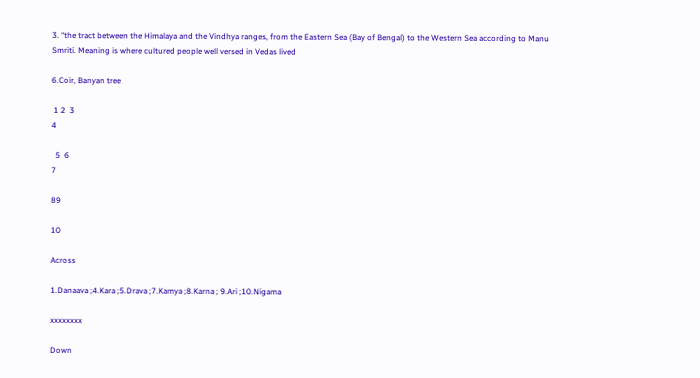3. “the tract between the Himalaya and the Vindhya ranges, from the Eastern Sea (Bay of Bengal) to the Western Sea according to Manu Smriti. Meaning is where cultured people well versed in Vedas lived

6.Coir, Banyan tree

 1 2  3
4

  5  6
7

89

10

Across

1.Danaava ;4.Kara ;5.Drava ;7.Kamya ;8.Karna ; 9.Ari ;10.Nigama

xxxxxxxx

Down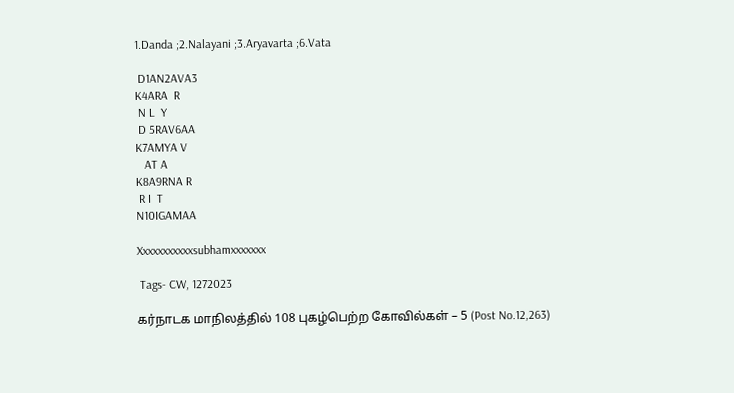1.Danda ;2.Nalayani ;3.Aryavarta ;6.Vata

 D1AN2AVA3
K4ARA  R
 N L  Y
 D 5RAV6AA
K7AMYA V
   AT A
K8A9RNA R
 R I  T
N10IGAMAA

Xxxxxxxxxxxsubhamxxxxxxx

 Tags- CW, 1272023

கர்நாடக மாநிலத்தில் 108 புகழ்பெற்ற கோவில்கள் – 5 (Post No.12,263)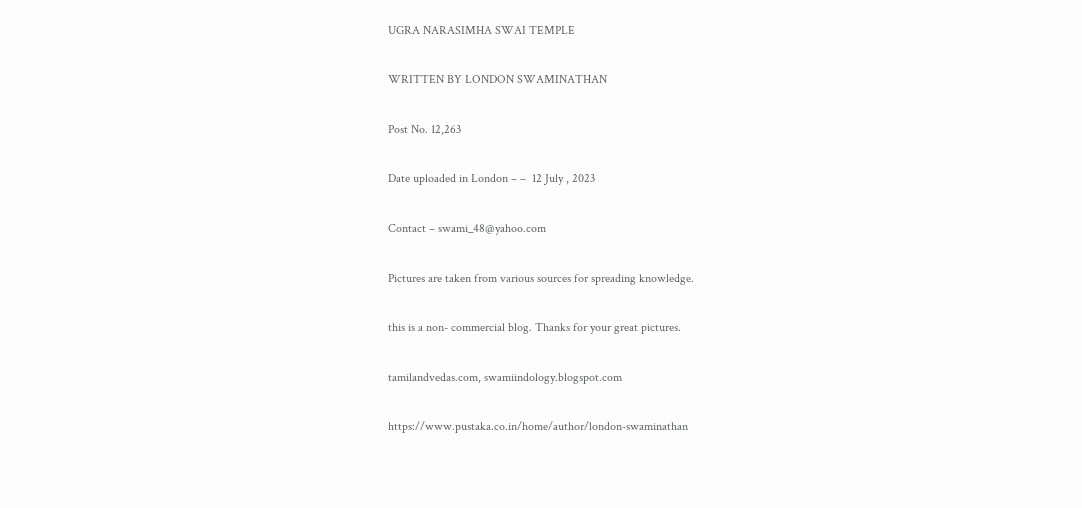UGRA NARASIMHA SWAI TEMPLE

WRITTEN BY LONDON SWAMINATHAN

Post No. 12,263

Date uploaded in London – –  12 July , 2023

Contact – swami_48@yahoo.com

Pictures are taken from various sources for spreading knowledge.

this is a non- commercial blog. Thanks for your great pictures.

tamilandvedas.com, swamiindology.blogspot.com

https://www.pustaka.co.in/home/author/london-swaminathan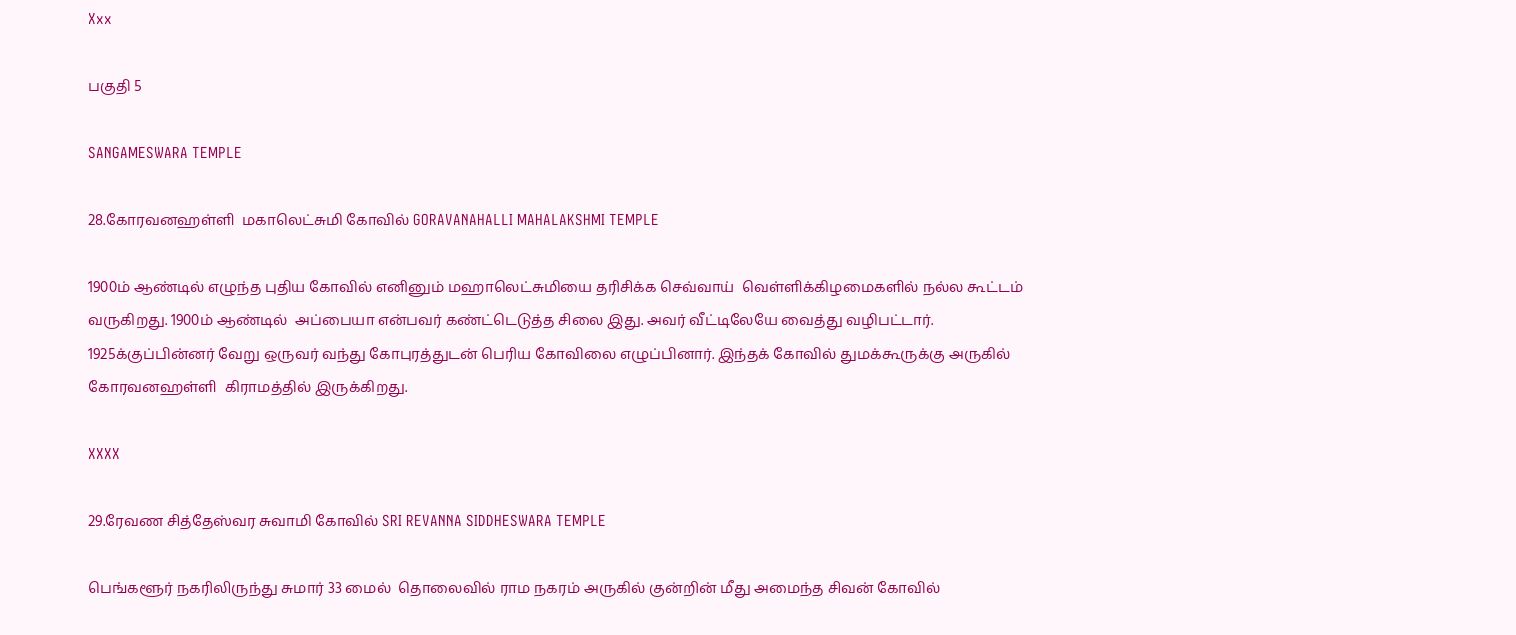Xxx

பகுதி 5

SANGAMESWARA TEMPLE

28.கோரவனஹள்ளி  மகாலெட்சுமி கோவில் GORAVANAHALLI MAHALAKSHMI TEMPLE

1900ம் ஆண்டில் எழுந்த புதிய கோவில் எனினும் மஹாலெட்சுமியை தரிசிக்க செவ்வாய்  வெள்ளிக்கிழமைகளில் நல்ல கூட்டம் வருகிறது. 1900ம் ஆண்டில்  அப்பையா என்பவர் கண்ட்டெடுத்த சிலை இது. அவர் வீட்டிலேயே வைத்து வழிபட்டார். 1925க்குப்பின்னர் வேறு ஒருவர் வந்து கோபுரத்துடன் பெரிய கோவிலை எழுப்பினார். இந்தக் கோவில் துமக்கூருக்கு அருகில் கோரவனஹள்ளி  கிராமத்தில் இருக்கிறது.

XXXX

29.ரேவண சித்தேஸ்வர சுவாமி கோவில் SRI REVANNA SIDDHESWARA TEMPLE

பெங்களூர் நகரிலிருந்து சுமார் 33 மைல்  தொலைவில் ராம நகரம் அருகில் குன்றின் மீது அமைந்த சிவன் கோவில்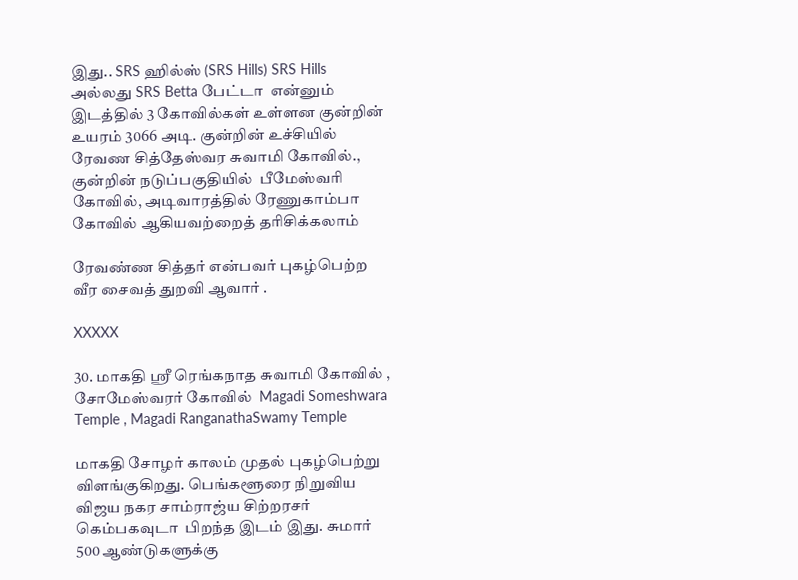இது.. SRS ஹில்ஸ் (SRS Hills) SRS Hills அல்லது SRS Betta பேட்டா  என்னும் இடத்தில் 3 கோவில்கள் உள்ளன குன்றின் உயரம் 3066 அடி. குன்றின் உச்சியில் ரேவண சித்தேஸ்வர சுவாமி கோவில்., குன்றின் நடுப்பகுதியில்  பீமேஸ்வரி கோவில், அடிவாரத்தில் ரேணுகாம்பா கோவில் ஆகியவற்றைத் தரிசிக்கலாம்

ரேவண்ண சித்தர் என்பவர் புகழ்பெற்ற வீர சைவத் துறவி ஆவார் .

XXXXX

30. மாகதி ஸ்ரீ ரெங்கநாத சுவாமி கோவில் , சோமேஸ்வரர் கோவில்  Magadi Someshwara Temple , Magadi RanganathaSwamy Temple

மாகதி சோழர் காலம் முதல் புகழ்பெற்று விளங்குகிறது. பெங்களூரை நிறுவிய விஜய நகர சாம்ராஜ்ய சிற்றரசர் கெம்பகவுடா  பிறந்த இடம் இது. சுமார் 500 ஆண்டுகளுக்கு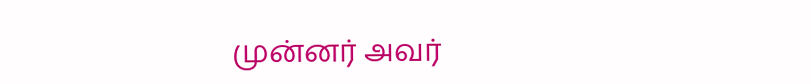முன்னர் அவர்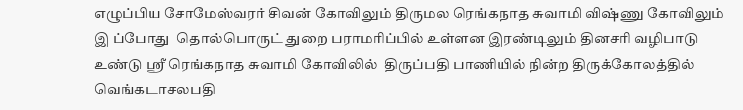எழுப்பிய சோமேஸ்வரர் சிவன் கோவிலும் திருமல ரெங்கநாத சுவாமி விஷ்ணு கோவிலும் இ ப்போது  தொல்பொருட் துறை பராமரிப்பில் உள்ளன இரண்டிலும் தினசரி வழிபாடு உண்டு ஸ்ரீ ரெங்கநாத சுவாமி கோவிலில்  திருப்பதி பாணியில் நின்ற திருக்கோலத்தில் வெங்கடாசலபதி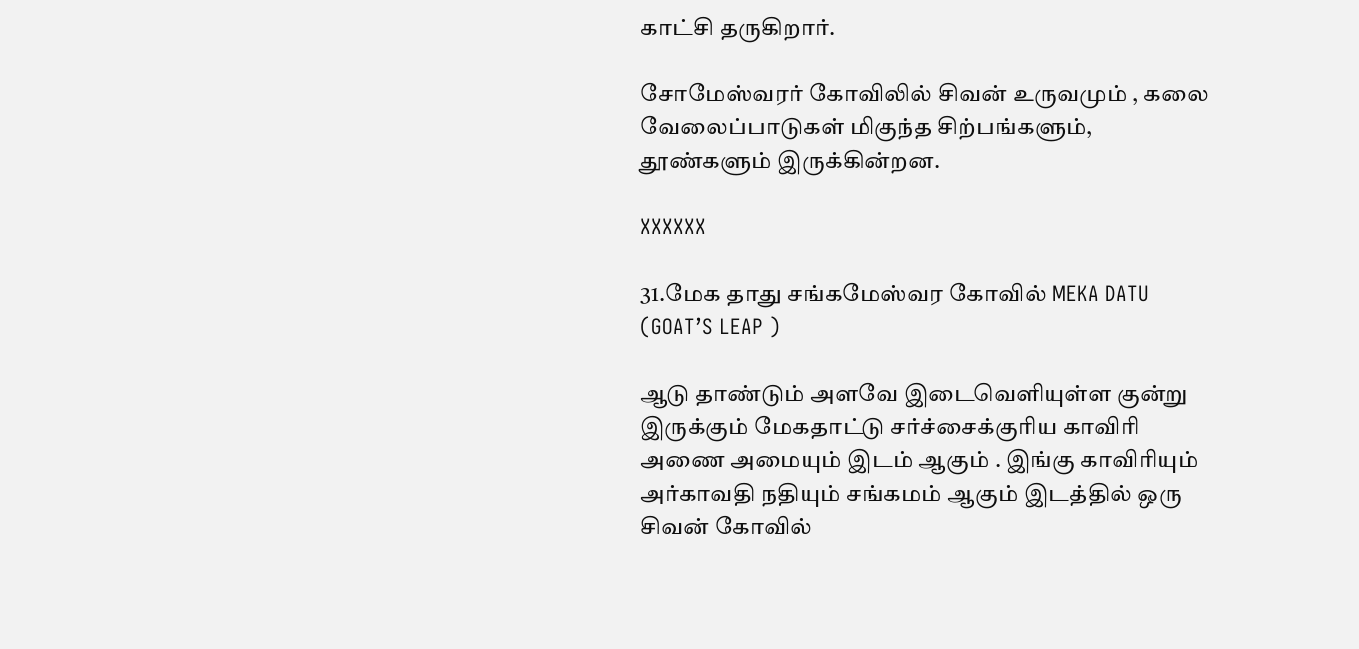காட்சி தருகிறார்.

சோமேஸ்வரர் கோவிலில் சிவன் உருவமும் , கலை வேலைப்பாடுகள் மிகுந்த சிற்பங்களும், தூண்களும் இருக்கின்றன.

XXXXXX

31.மேக தாது சங்கமேஸ்வர கோவில் MEKA DATU (GOAT’S LEAP )

ஆடு தாண்டும் அளவே இடைவெளியுள்ள குன்று  இருக்கும் மேகதாட்டு சர்ச்சைக்குரிய காவிரி அணை அமையும் இடம் ஆகும் . இங்கு காவிரியும் அர்காவதி நதியும் சங்கமம் ஆகும் இடத்தில் ஒரு சிவன் கோவில்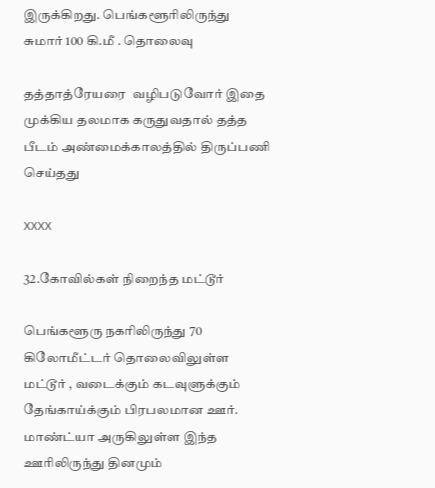இருக்கிறது. பெங்களூரிலிருந்து சுமார் 100 கி.மீ . தொலைவு

தத்தாத்ரேயரை  வழிபடுவோர் இதை முக்கிய தலமாக கருதுவதால் தத்த பீடம் அண்மைக்காலத்தில் திருப்பணி செய்தது

XXXX

32.கோவில்கள் நிறைந்த மட்டூர்

பெங்களூரு நகரிலிருந்து 70 கிலோமீட்டர் தொலைவிலுள்ள மட்டூர் , வடைக்கும் கடவுளுக்கும் தேங்காய்க்கும் பிரபலமான ஊர்.  மாண்ட்யா அருகிலுள்ள இந்த ஊரிலிருந்து தினமும்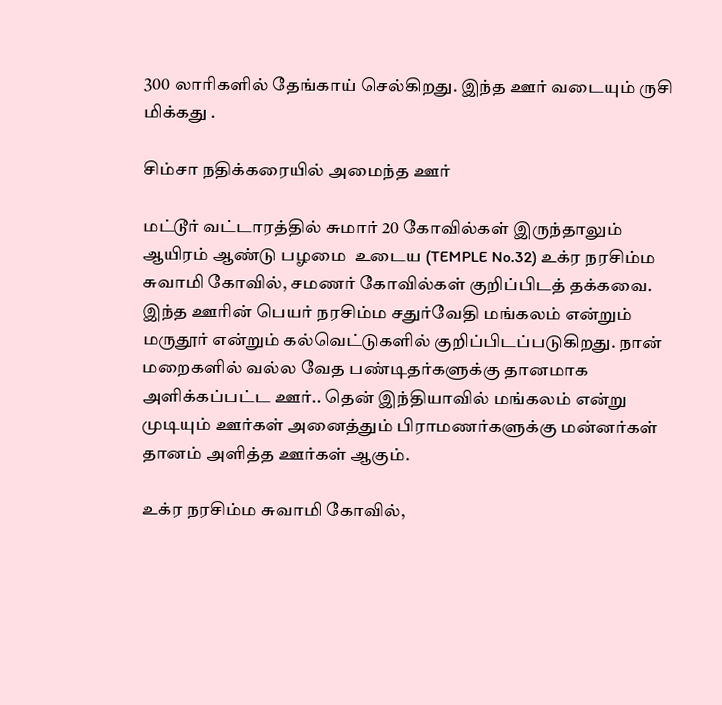300 லாரிகளில் தேங்காய் செல்கிறது. இந்த ஊர் வடையும் ருசி மிக்கது .

சிம்சா நதிக்கரையில் அமைந்த ஊர்

மட்டூர் வட்டாரத்தில் சுமார் 20 கோவில்கள் இருந்தாலும் ஆயிரம் ஆண்டு பழமை  உடைய (TEMPLE No.32) உக்ர நரசிம்ம சுவாமி கோவில், சமணர் கோவில்கள் குறிப்பிடத் தக்கவை. இந்த ஊரின் பெயர் நரசிம்ம சதுர்வேதி மங்கலம் என்றும் மருதூர் என்றும் கல்வெட்டுகளில் குறிப்பிடப்படுகிறது. நான் மறைகளில் வல்ல வேத பண்டிதர்களுக்கு தானமாக அளிக்கப்பட்ட ஊர்.. தென் இந்தியாவில் மங்கலம் என்று முடியும் ஊர்கள் அனைத்தும் பிராமணர்களுக்கு மன்னர்கள் தானம் அளித்த ஊர்கள் ஆகும்.

உக்ர நரசிம்ம சுவாமி கோவில்,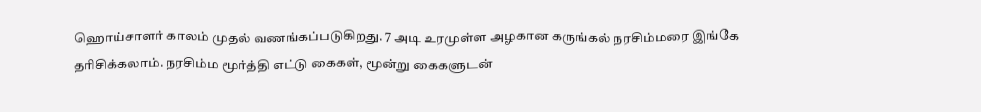ஹொய்சாளர் காலம் முதல் வணங்கப்படுகிறது. 7 அடி உரமுள்ள அழகான கருங்கல் நரசிம்மரை இங்கே தரிசிக்கலாம். நரசிம்ம மூர்த்தி எட்டு கைகள், மூன்று கைகளுடன்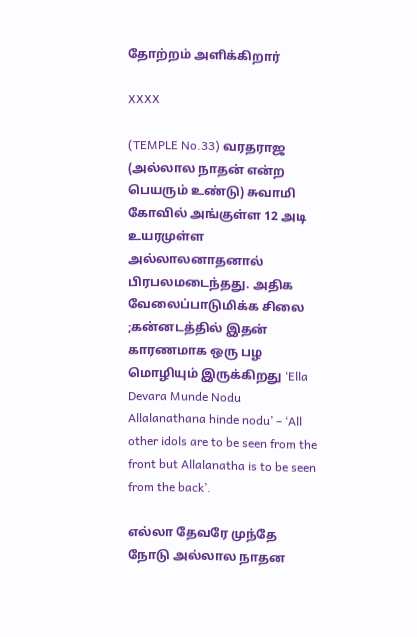தோற்றம் அளிக்கிறார்

XXXX

(TEMPLE No.33) வரதராஜ (அல்லால நாதன் என்ற பெயரும் உண்டு) சுவாமி கோவில் அங்குள்ள 12 அடி உயரமுள்ள அல்லாலனாதனால் பிரபலமடைந்தது. அதிக வேலைப்பாடுமிக்க சிலை ;கன்னடத்தில் இதன் காரணமாக ஒரு பழ மொழியும் இருக்கிறது ‘Ella Devara Munde Nodu Allalanathana hinde nodu’ – ‘All other idols are to be seen from the front but Allalanatha is to be seen from the back’.

எல்லா தேவரே முந்தே  நோடு அல்லால நாதன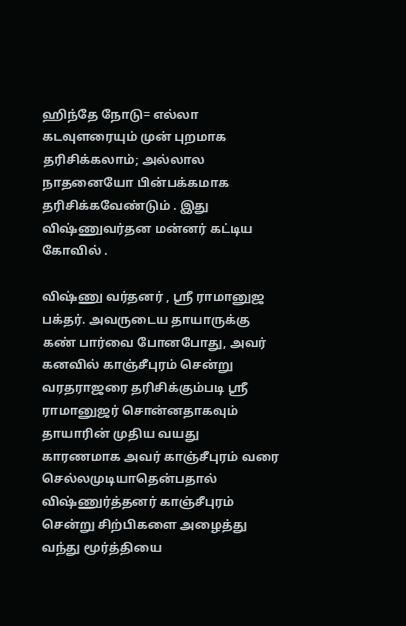ஹிந்தே நோடு= எல்லா கடவுளரையும் முன் புறமாக தரிசிக்கலாம்; அல்லால நாதனையோ பின்பக்கமாக தரிசிக்கவேண்டும் . இது விஷ்ணுவர்தன மன்னர் கட்டிய கோவில் .

விஷ்ணு வர்தனர் , ஸ்ரீ ராமானுஜ பக்தர். அவருடைய தாயாருக்கு கண் பார்வை போனபோது, அவர் கனவில் காஞ்சீபுரம் சென்று வரதராஜரை தரிசிக்கும்படி ஸ்ரீ ராமானுஜர் சொன்னதாகவும் தாயாரின் முதிய வயது காரணமாக அவர் காஞ்சீபுரம் வரை செல்லமுடியாதென்பதால் விஷ்ணுர்த்தனர் காஞ்சீபுரம் சென்று சிற்பிகளை அழைத்து வந்து மூர்த்தியை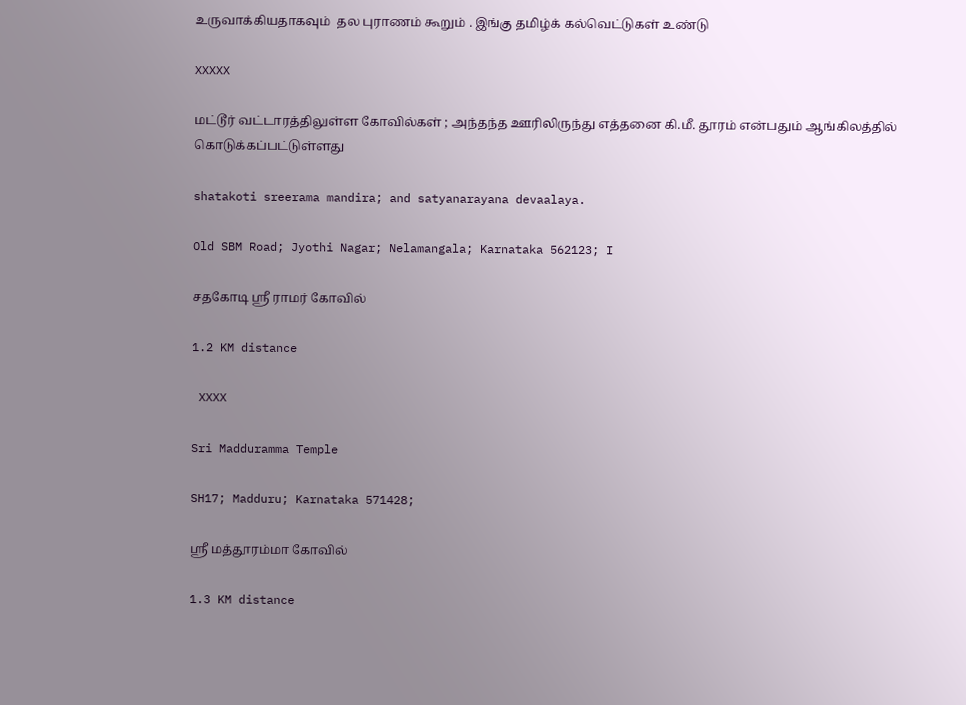உருவாக்கியதாகவும்  தல புராணம் கூறும் . இங்கு தமிழ்க் கல்வெட்டுகள் உண்டு

XXXXX

மட்டூர் வட்டாரத்திலுள்ள கோவில்கள் ; அந்தந்த ஊரிலிருந்து எத்தனை கி.மீ. தூரம் என்பதும் ஆங்கிலத்தில் கொடுக்கப்பட்டுள்ளது

shatakoti sreerama mandira; and satyanarayana devaalaya.

Old SBM Road; Jyothi Nagar; Nelamangala; Karnataka 562123; I

சதகோடி ஸ்ரீ ராமர் கோவில்

1.2 KM distance

 XXXX

Sri Madduramma Temple

SH17; Madduru; Karnataka 571428;

ஸ்ரீ மத்தூரம்மா கோவில்

1.3 KM distance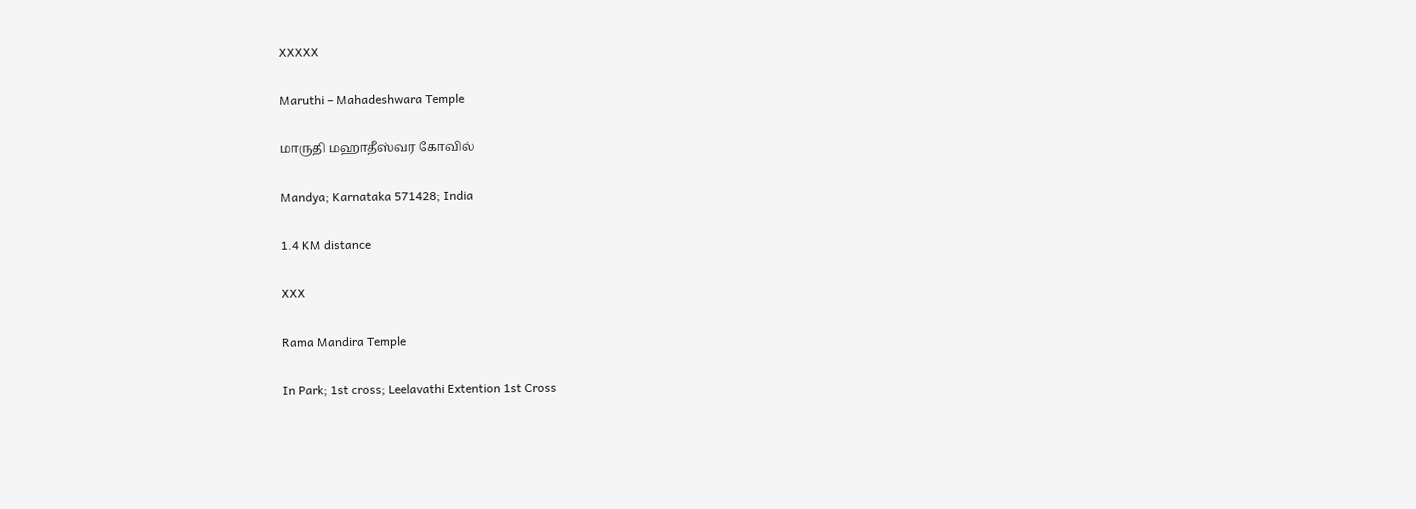XXXXX

Maruthi – Mahadeshwara Temple

மாருதி மஹாதீஸ்வர கோவில்

Mandya; Karnataka 571428; India

1.4 KM distance

XXX

Rama Mandira Temple

In Park; 1st cross; Leelavathi Extention 1st Cross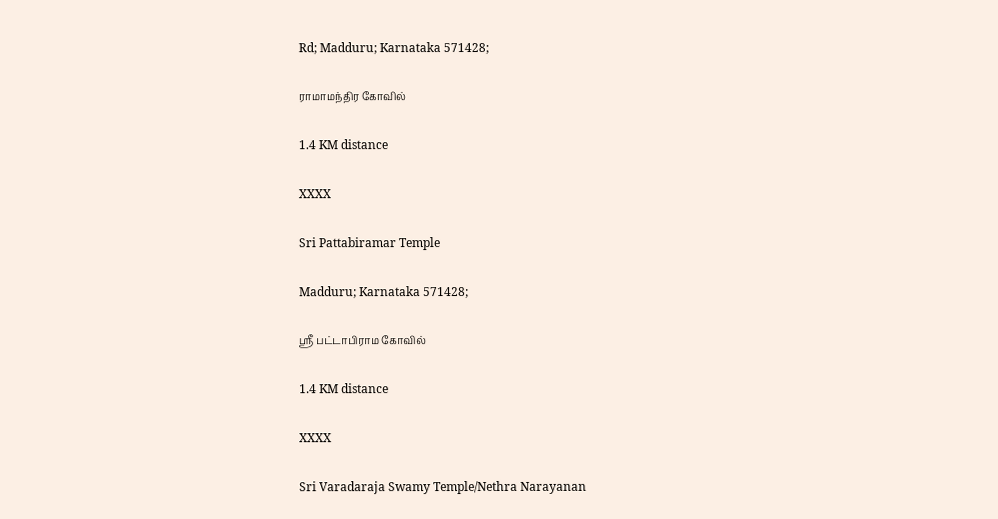Rd; Madduru; Karnataka 571428;

ராமாமந்திர கோவில்

1.4 KM distance

XXXX

Sri Pattabiramar Temple

Madduru; Karnataka 571428;

ஸ்ரீ பட்டாபிராம கோவில்

1.4 KM distance

XXXX

Sri Varadaraja Swamy Temple/Nethra Narayanan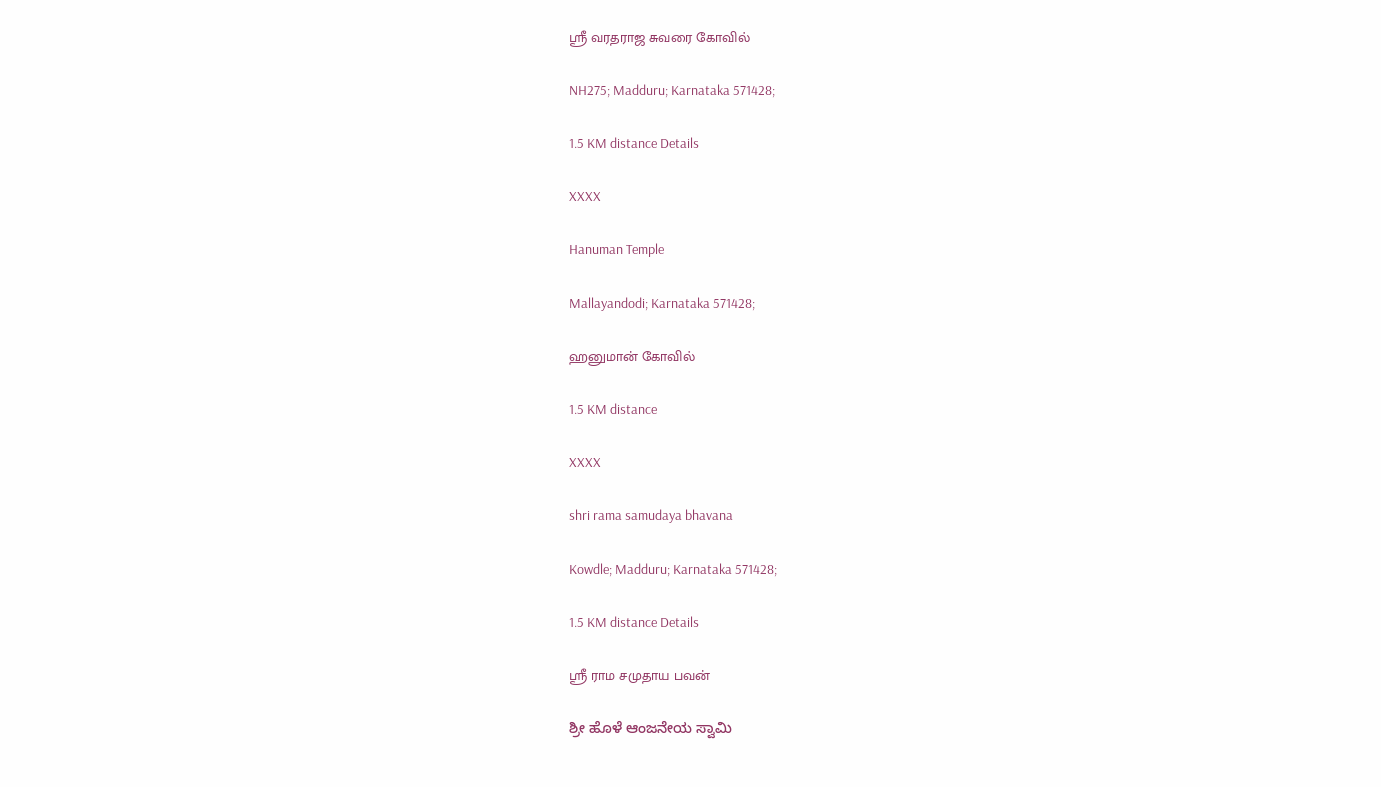ஸ்ரீ வரதராஜ சுவரை கோவில்

NH275; Madduru; Karnataka 571428;

1.5 KM distance Details

XXXX

Hanuman Temple

Mallayandodi; Karnataka 571428;

ஹனுமான் கோவில்

1.5 KM distance

XXXX

shri rama samudaya bhavana

Kowdle; Madduru; Karnataka 571428;

1.5 KM distance Details

ஸ்ரீ ராம சமுதாய பவன்

ಶ್ರೀ ಹೊಳೆ ಆಂಜನೇಯ ಸ್ವಾಮಿ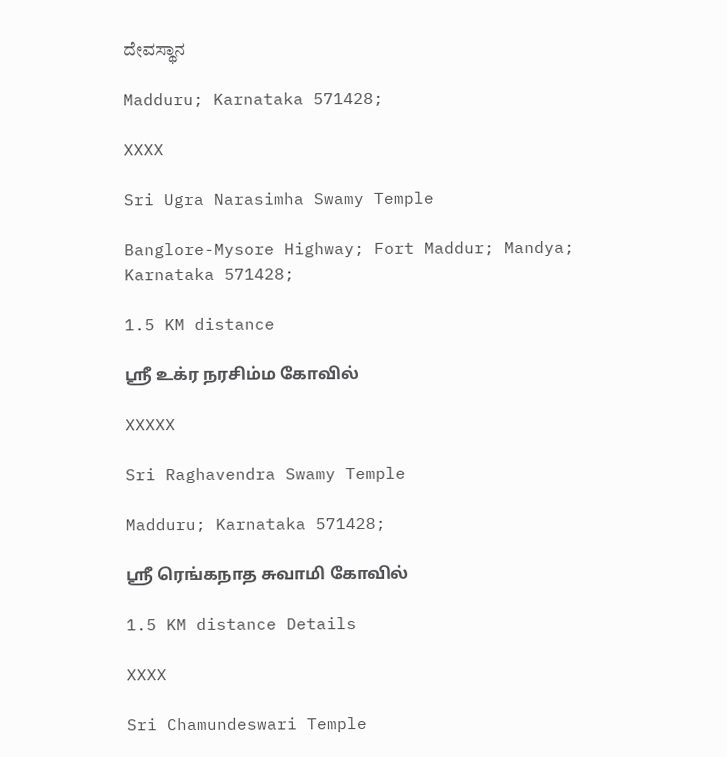ದೇವಸ್ಥಾನ

Madduru; Karnataka 571428;

XXXX

Sri Ugra Narasimha Swamy Temple

Banglore-Mysore Highway; Fort Maddur; Mandya; Karnataka 571428;

1.5 KM distance

ஸ்ரீ உக்ர நரசிம்ம கோவில்

XXXXX

Sri Raghavendra Swamy Temple

Madduru; Karnataka 571428;

ஸ்ரீ ரெங்கநாத சுவாமி கோவில்

1.5 KM distance Details

XXXX

Sri Chamundeswari Temple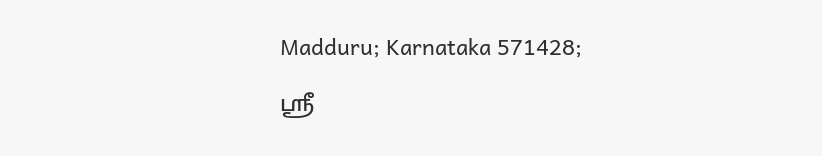Madduru; Karnataka 571428;

ஸ்ரீ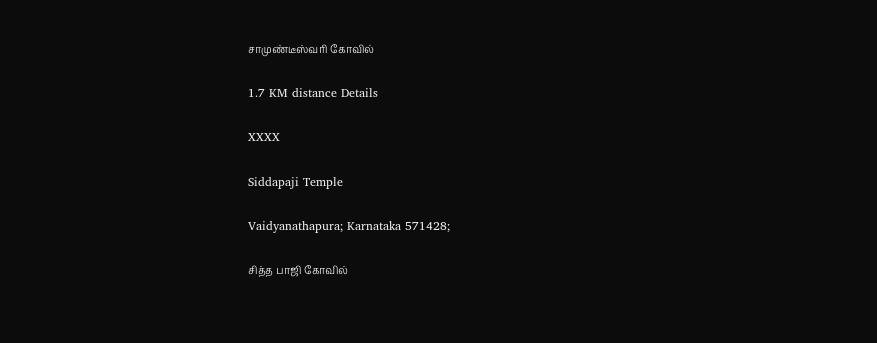சாமுண்டீஸ்வரி கோவில்

1.7 KM distance Details

XXXX

Siddapaji Temple

Vaidyanathapura; Karnataka 571428;

சித்த பாஜி கோவில்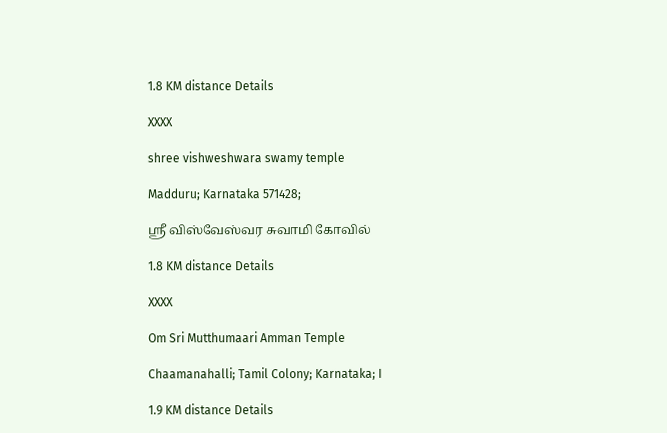1.8 KM distance Details

XXXX

shree vishweshwara swamy temple

Madduru; Karnataka 571428;

ஸ்ரீ விஸ்வேஸ்வர சுவாமி கோவில்

1.8 KM distance Details

XXXX

Om Sri Mutthumaari Amman Temple

Chaamanahalli; Tamil Colony; Karnataka; I

1.9 KM distance Details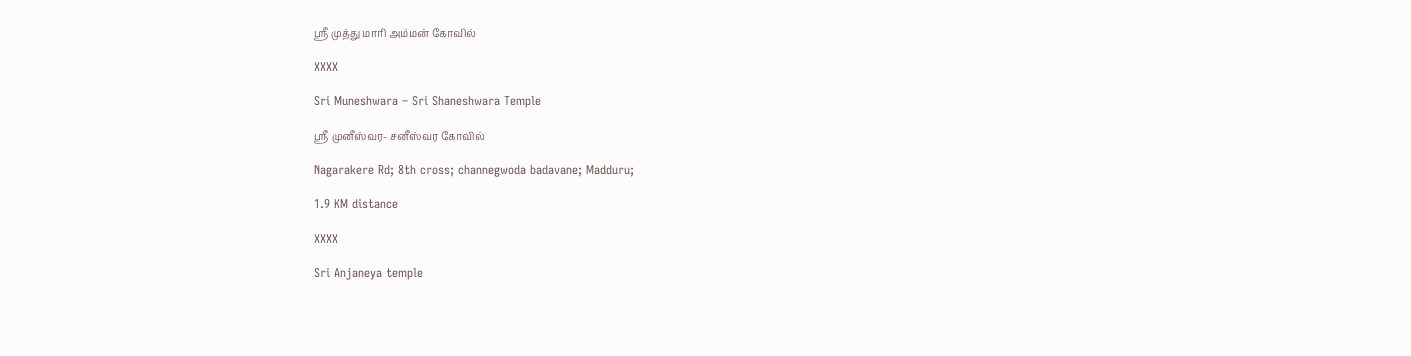ஸ்ரீ முத்து மாரி அம்மன் கோவில்

XXXX

Sri Muneshwara – Sri Shaneshwara Temple

ஸ்ரீ முனீஸ்வர- சனீஸ்வர கோவில்

Nagarakere Rd; 8th cross; channegwoda badavane; Madduru;

1.9 KM distance

XXXX

Sri Anjaneya temple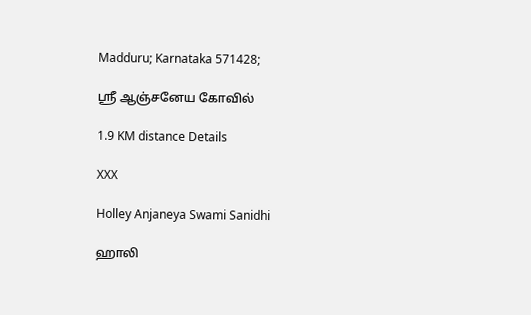Madduru; Karnataka 571428;

ஸ்ரீ ஆஞ்சனேய கோவில்

1.9 KM distance Details

XXX

Holley Anjaneya Swami Sanidhi

ஹாலி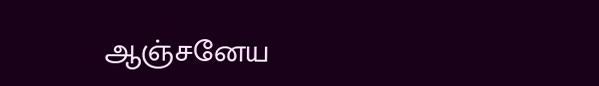ஆஞ்சனேய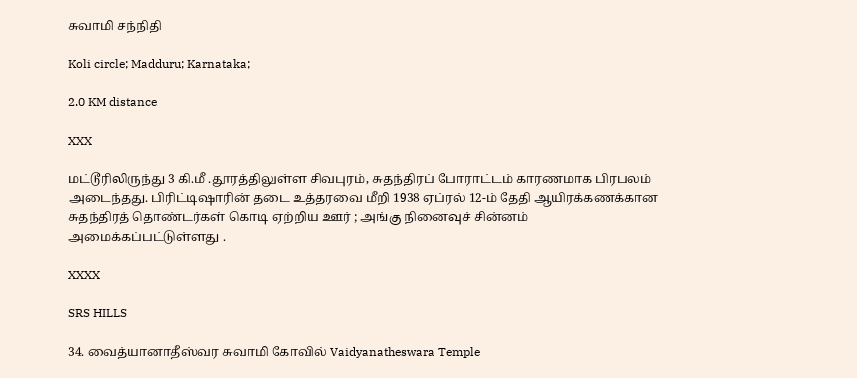சுவாமி சந்நிதி

Koli circle; Madduru; Karnataka;

2.0 KM distance

XXX

மட்டூரிலிருந்து 3 கி.மீ .தூரத்திலுள்ள சிவபுரம், சுதந்திரப் போராட்டம் காரணமாக பிரபலம் அடைந்தது. பிரிட்டிஷாரின் தடை உத்தரவை மீறி 1938 ஏப்ரல் 12-ம் தேதி ஆயிரக்கணக்கான சுதந்திரத் தொண்டர்கள் கொடி ஏற்றிய ஊர் ; அங்கு நினைவுச் சின்னம் அமைக்கப்பட்டுள்ளது .

XXXX

SRS HILLS

34. வைத்யானாதீஸ்வர சுவாமி கோவில் Vaidyanatheswara Temple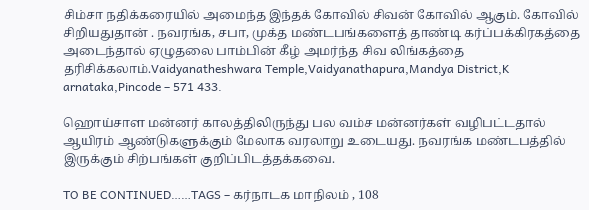சிம்சா நதிக்கரையில் அமைந்த இந்தக் கோவில் சிவன் கோவில் ஆகும். கோவில் சிறியதுதான் . நவரங்க, சபா, முக்த மண்டபங்களைத் தாண்டி கர்ப்பக்கிரகத்தை அடைந்தால் ஏழுதலை பாம்பின் கீழ் அமர்ந்த சிவ லிங்கத்தை தரிசிக்கலாம்.Vaidyanatheshwara Temple,Vaidyanathapura,Mandya District,K arnataka,Pincode – 571 433.

ஹொய்சாள மன்னர் காலத்திலிருந்து பல வம்ச மன்னர்கள் வழிபட்டதால் ஆயிரம் ஆண்டுகளுக்கும் மேலாக வரலாறு உடையது. நவரங்க மண்டபத்தில் இருக்கும் சிற்பங்கள் குறிப்பிடத்தக்கவை.

TO BE CONTINUED……TAGS – கர்நாடக மாநிலம் , 108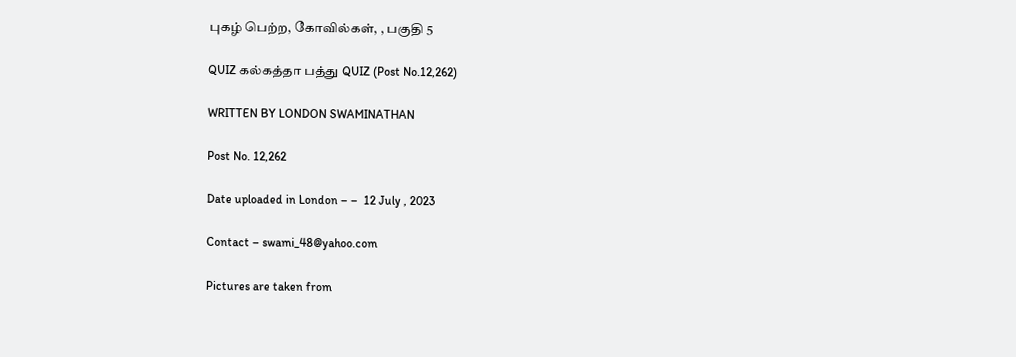புகழ் பெற்ற, கோவில்கள், , பகுதி 5

QUIZ கல்கத்தா பத்து QUIZ (Post No.12,262)

WRITTEN BY LONDON SWAMINATHAN

Post No. 12,262

Date uploaded in London – –  12 July , 2023

Contact – swami_48@yahoo.com

Pictures are taken from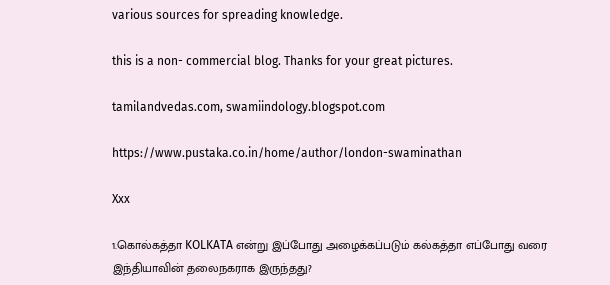various sources for spreading knowledge.

this is a non- commercial blog. Thanks for your great pictures.

tamilandvedas.com, swamiindology.blogspot.com

https://www.pustaka.co.in/home/author/london-swaminathan

Xxx

1.கொல்கத்தா KOLKATA என்று இப்போது அழைக்கப்படும் கல்கத்தா எப்போது வரை இந்தியாவின் தலைநகராக இருந்தது?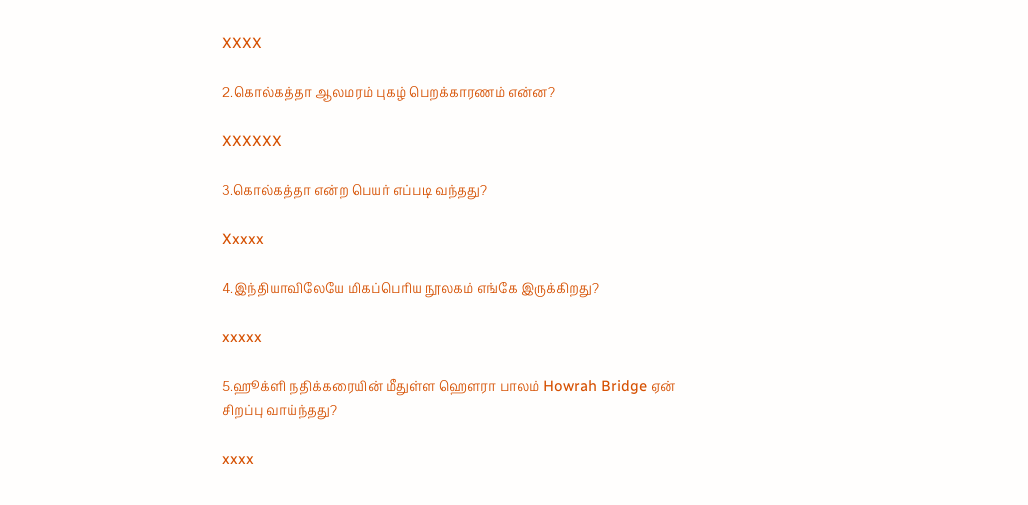XXXX

2.கொல்கத்தா ஆலமரம் புகழ் பெறக்காரணம் என்ன?

XXXXXX

3.கொல்கத்தா என்ற பெயர் எப்படி வந்தது?

Xxxxx

4.இந்தியாவிலேயே மிகப்பெரிய நூலகம் எங்கே இருக்கிறது?

xxxxx

5.ஹூக்ளி நதிக்கரையின் மீதுள்ள ஹெளரா பாலம் Howrah Bridge ஏன் சிறப்பு வாய்ந்தது?

xxxx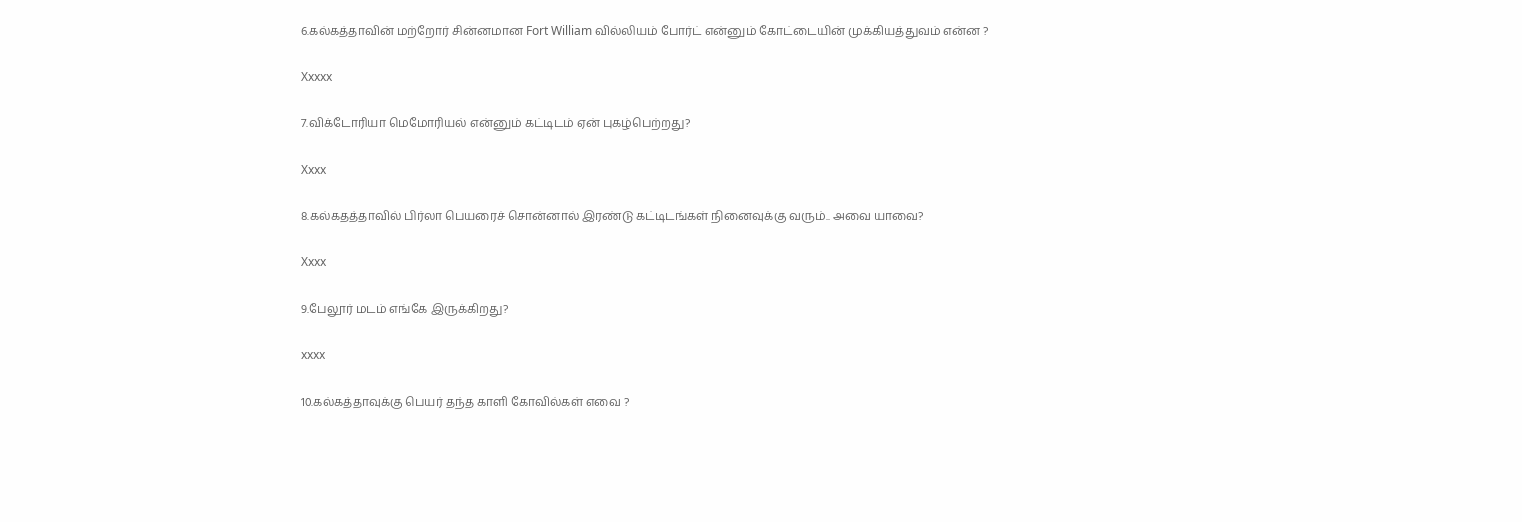6.கல்கத்தாவின் மற்றோர் சின்னமான Fort William வில்லியம் போர்ட் என்னும் கோட்டையின் முக்கியத்துவம் என்ன ?

Xxxxx

7.விக்டோரியா மெமோரியல் என்னும் கட்டிடம் ஏன் புகழ்பெற்றது?

Xxxx

8.கல்கதத்தாவில் பிர்லா பெயரைச் சொன்னால் இரண்டு கட்டிடங்கள் நினைவுக்கு வரும்.. அவை யாவை?

Xxxx

9.பேலூர் மடம் எங்கே இருக்கிறது?

xxxx

10.கல்கத்தாவுக்கு பெயர் தந்த காளி கோவில்கள் எவை ?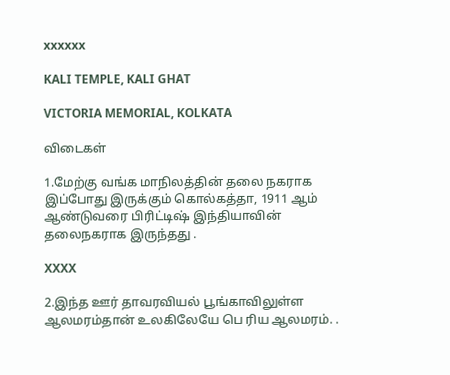xxxxxx

KALI TEMPLE, KALI GHAT

VICTORIA MEMORIAL, KOLKATA

விடைகள்

1.மேற்கு வங்க மாநிலத்தின் தலை நகராக இப்போது இருக்கும் கொல்கத்தா, 1911 ஆம் ஆண்டுவரை பிரிட்டிஷ் இந்தியாவின் தலைநகராக இருந்தது .

XXXX

2.இந்த ஊர் தாவரவியல் பூங்காவிலுள்ள ஆலமரம்தான் உலகிலேயே பெ ரிய ஆலமரம். .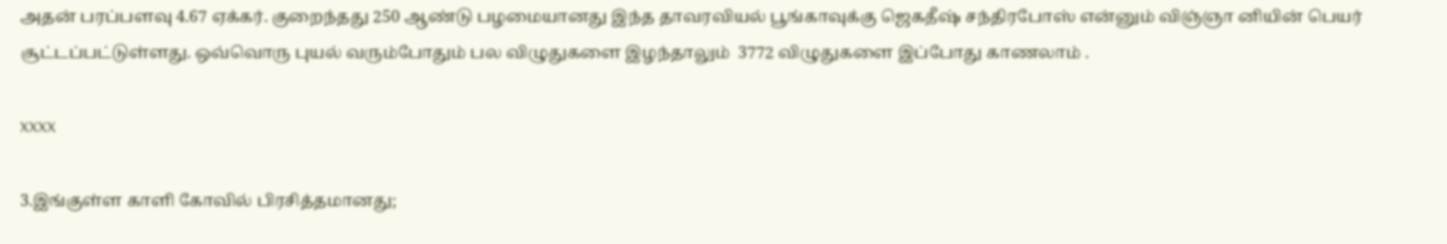அதன் பரப்பளவு 4.67 ஏக்கர். குறைந்தது 250 ஆண்டு பழமையானது இந்த தாவரவியல் பூங்காவுக்கு ஜெகதீஷ் சந்திரபோஸ் என்னும் விஞ்ஞா னியின் பெயர் சூட்டப்பட்டுள்ளது. ஒவ்வொரு புயல் வரும்போதும் பல விழுதுகளை இழந்தாலும்  3772 விழுதுகளை இப்போது காணலாம் .

XXXX

3.இங்குள்ள காளி கோவில் பிரசித்தமானது;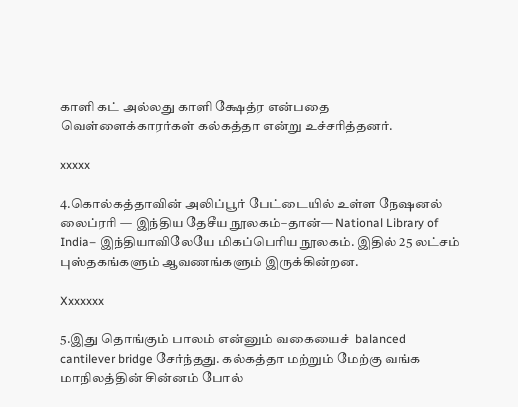காளி கட் அல்லது காளி க்ஷேத்ர என்பதை வெள்ளைக்காரர்கள் கல்கத்தா என்று உச்சரித்தனர்.

xxxxx

4.கொல்கத்தாவின் அலிப்பூர் பேட்டையில் உள்ள நேஷனல் லைப்ரரி — இந்திய தேசீய நூலகம்–தான்— National Library of India– இந்தியாவிலேயே மிகப்பெரிய நூலகம். இதில் 25 லட்சம் புஸ்தகங்களும் ஆவணங்களும் இருக்கின்றன.

Xxxxxxx

5.இது தொங்கும் பாலம் என்னும் வகையைச்  balanced cantilever bridge சேர்ந்தது. கல்கத்தா மற்றும் மேற்கு வங்க மாநிலத்தின் சின்னம் போல்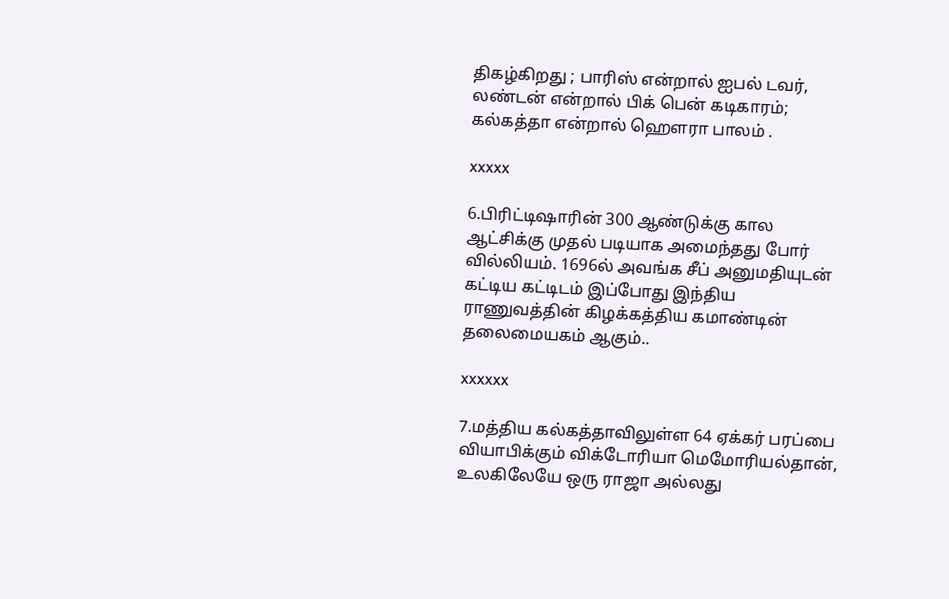திகழ்கிறது ; பாரிஸ் என்றால் ஐபல் டவர், லண்டன் என்றால் பிக் பென் கடிகாரம்; கல்கத்தா என்றால் ஹெளரா பாலம் .

xxxxx

6.பிரிட்டிஷாரின் 300 ஆண்டுக்கு கால ஆட்சிக்கு முதல் படியாக அமைந்தது போர் வில்லியம். 1696ல் அவங்க சீப் அனுமதியுடன் கட்டிய கட்டிடம் இப்போது இந்திய ராணுவத்தின் கிழக்கத்திய கமாண்டின் தலைமையகம் ஆகும்..

xxxxxx

7.மத்திய கல்கத்தாவிலுள்ள 64 ஏக்கர் பரப்பை வியாபிக்கும் விக்டோரியா மெமோரியல்தான், உலகிலேயே ஒரு ராஜா அல்லது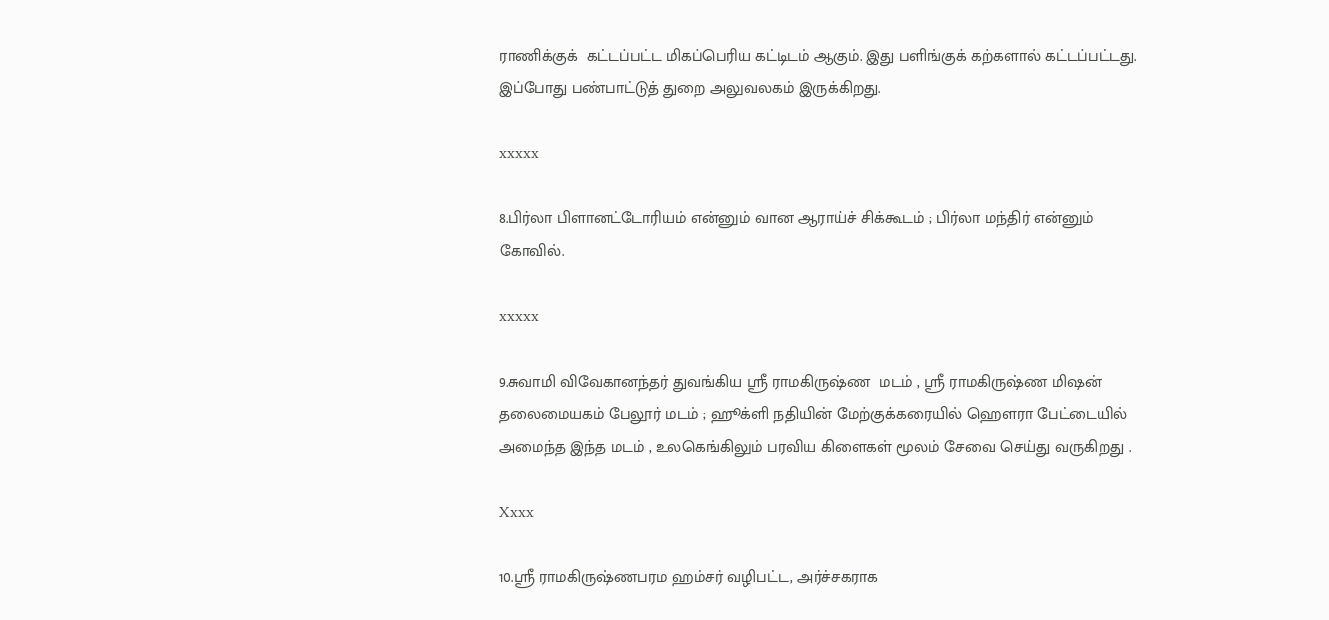ராணிக்குக்  கட்டப்பட்ட மிகப்பெரிய கட்டிடம் ஆகும். இது பளிங்குக் கற்களால் கட்டப்பட்டது. இப்போது பண்பாட்டுத் துறை அலுவலகம் இருக்கிறது.

xxxxx

8.பிர்லா பிளானட்டோரியம் என்னும் வான ஆராய்ச் சிக்கூடம் ; பிர்லா மந்திர் என்னும் கோவில்.

xxxxx

9.சுவாமி விவேகானந்தர் துவங்கிய ஸ்ரீ ராமகிருஷ்ண  மடம் , ஸ்ரீ ராமகிருஷ்ண மிஷன் தலைமையகம் பேலூர் மடம் ; ஹூக்ளி நதியின் மேற்குக்கரையில் ஹெளரா பேட்டையில் அமைந்த இந்த மடம் , உலகெங்கிலும் பரவிய கிளைகள் மூலம் சேவை செய்து வருகிறது .

Xxxx

10.ஸ்ரீ ராமகிருஷ்ணபரம ஹம்சர் வழிபட்ட, அர்ச்சகராக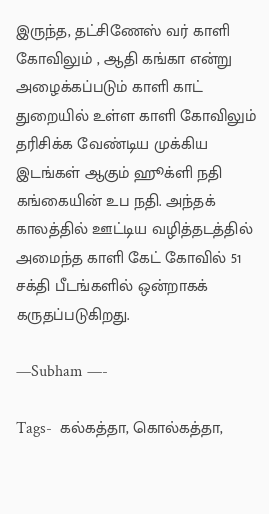இருந்த, தட்சிணேஸ் வர் காளி கோவிலும் , ஆதி கங்கா என்று அழைக்கப்படும் காளி காட் துறையில் உள்ள காளி கோவிலும் தரிசிக்க வேண்டிய முக்கிய இடங்கள் ஆகும் ஹூக்ளி நதி கங்கையின் உப நதி. அந்தக் காலத்தில் ஊட்டிய வழித்தடத்தில் அமைந்த காளி கேட் கோவில் 51 சக்தி பீடங்களில் ஒன்றாகக் கருதப்படுகிறது.

—Subham —-

Tags-  கல்கத்தா, கொல்கத்தா,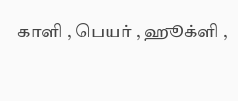காளி , பெயர் , ஹூக்ளி ,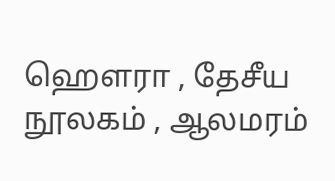ஹெளரா , தேசீய நூலகம் , ஆலமரம்